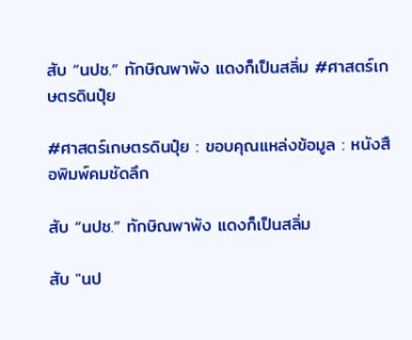สับ “นปช.” ทักษิณพาพัง แดงก็เป็นสลิ่ม #ศาสตร์เกษตรดินปุ๋ย

#ศาสตร์เกษตรดินปุ๋ย : ขอบคุณแหล่งข้อมูล : หนังสือพิมพ์คมชัดลึก

สับ “นปช.” ทักษิณพาพัง แดงก็เป็นสลิ่ม

สับ "นป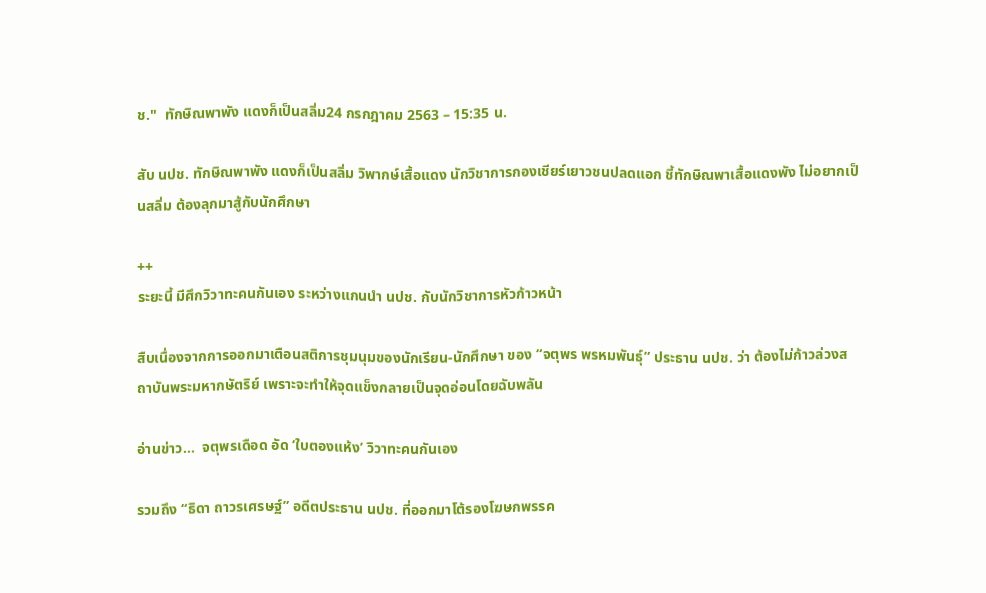ช."  ทักษิณพาพัง แดงก็เป็นสลิ่ม24 กรกฎาคม 2563 – 15:35 น.

สับ นปช. ทักษิณพาพัง แดงก็เป็นสลิ่ม วิพากษ์เสื้อแดง นักวิชาการกองเชียร์เยาวชนปลดแอก ชี้ทักษิณพาเสื้อแดงพัง ไม่อยากเป็นสลิ่ม ต้องลุกมาสู้กับนักศึกษา

++
ระยะนี้ มีศึกวิวาทะคนกันเอง ระหว่างแกนนำ นปช. กับนักวิชาการหัวก้าวหน้า

สืบเนื่องจากการออกมาเตือนสติการชุมนุมของนักเรียน-นักศึกษา ของ “จตุพร พรหมพันธุ์” ประธาน นปช. ว่า ต้องไม่ก้าวล่วงสถาบันพระมหากษัตริย์ เพราะจะทำให้จุดแข็งกลายเป็นจุดอ่อนโดยฉับพลัน

อ่านข่าว…  จตุพรเดือด อัด ‘ใบตองแห้ง’ วิวาทะคนกันเอง

รวมถึง “ธิดา ถาวรเศรษฐ์” อดีตประธาน นปช. ที่ออกมาโต้รองโฆษกพรรค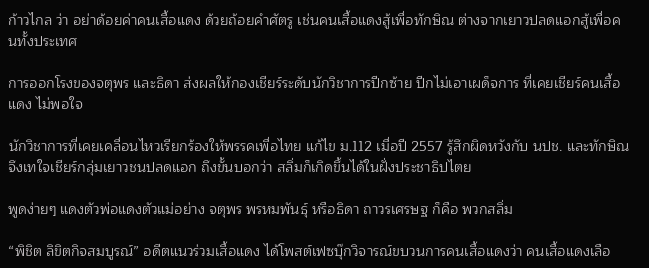ก้าวไกล ว่า อย่าด้อยค่าคนเสื้อแดง ด้วยถ้อยคำศัตรู เช่นคนเสื้อแดงสู้เพื่อทักษิณ ต่างจากเยาวปลดแอกสู้เพื่อคนทั้งประเทศ

การออกโรงของจตุพร และธิดา ส่งผลให้กองเชียร์ระดับนักวิชาการปีกซ้าย ปีกไม่เอาเผด็จการ ที่เคยเชียร์คนเสื้อแดง ไม่พอใจ

นักวิชาการที่เคยเคลื่อนไหวเรียกร้องให้พรรคเพื่อไทย แก้ไข ม.112 เมื่อปี 2557 รู้สึกผิดหวังกับ นปช. และทักษิณ จึงเทใจเชียร์กลุ่มเยาวชนปลดแอก ถึงขั้นบอกว่า สลิ่มก็เกิดขึ้นได้ในฝั่งประชาธิปไตย

พูดง่ายๆ แดงตัวพ่อแดงตัวแม่อย่าง จตุพร พรหมพันธุ์ หรือธิดา ถาวรเศรษฐ ก็คือ พวกสลิ่ม

“พิชิต ลิขิตกิจสมบูรณ์” อดีตแนวร่วมเสื้อแดง ได้โพสต์เฟซบุ๊กวิจารณ์ขบวนการคนเสื้อแดงว่า คนเสื้อแดงเลือ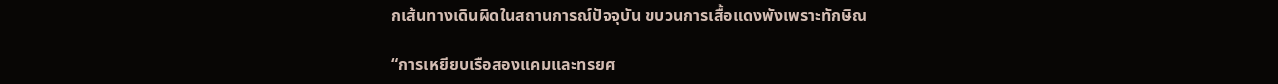กเส้นทางเดินผิดในสถานการณ์ปัจจุบัน ขบวนการเสื้อแดงพังเพราะทักษิณ

“การเหยียบเรือสองแคมและทรยศ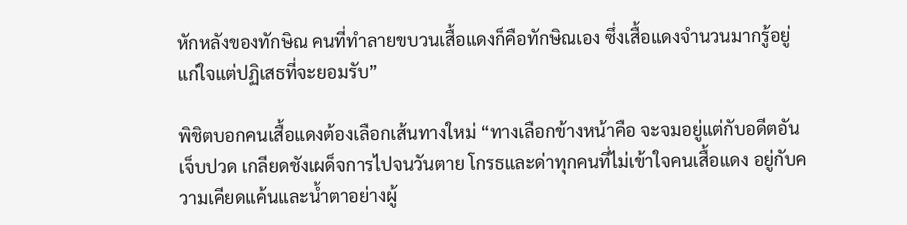หักหลังของทักษิณ คนที่ทำลายขบวนเสื้อแดงก็คือทักษิณเอง ซึ่งเสื้อแดงจำนวนมากรู้อยู่แก่ใจแต่ปฏิเสธที่จะยอมรับ”

พิชิตบอกคนเสื้อแดงต้องเลือกเส้นทางใหม่ “ทางเลือกข้างหน้าคือ จะจมอยู่แต่กับอดีตอันเจ็บปวด เกลียดชังเผด็จการไปจนวันตาย โกรธและด่าทุกคนที่ไม่เข้าใจคนเสื้อแดง อยู่กับความเคียดแค้นและน้ำตาอย่างผู้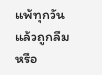แพ้ทุกวันแล้วถูกลืม หรือ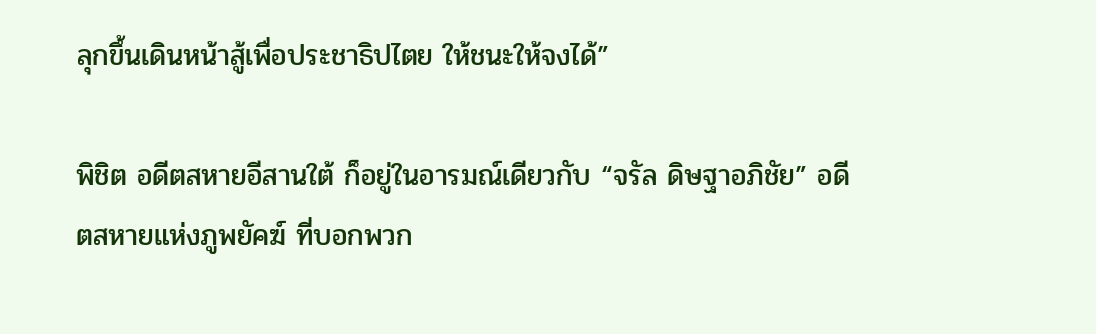ลุกขึ้นเดินหน้าสู้เพื่อประชาธิปไตย ให้ชนะให้จงได้”

พิชิต อดีตสหายอีสานใต้ ก็อยู่ในอารมณ์เดียวกับ “จรัล ดิษฐาอภิชัย” อดีตสหายแห่งภูพยัคฆ์ ที่บอกพวก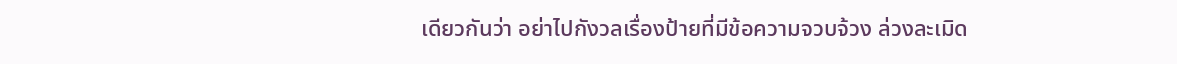เดียวกันว่า อย่าไปกังวลเรื่องป้ายที่มีข้อความจวบจ้วง ล่วงละเมิด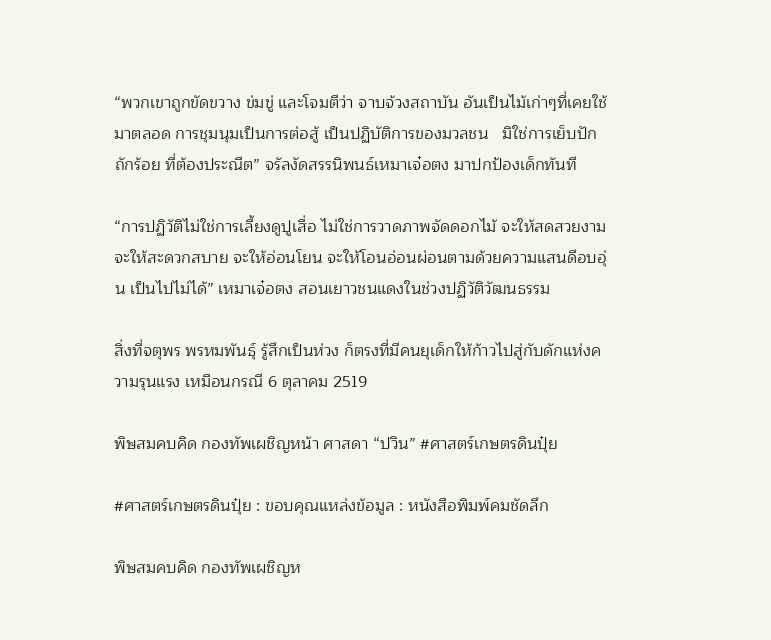“พวกเขาถูกขัดขวาง ข่มขู่ และโจมตีว่า จาบจ้วงสถาบัน อันเป็นไม้เก่าๆที่เคยใช้มาตลอด การชุมนุมเป็นการต่อสู้ เป็นปฏิบัติการของมวลชน   มิใช่การเย็บปักถักร้อย ที่ต้องประณีต” จรัลงัดสรรนิพนธ์เหมาเจ๋อตง มาปกป้องเด็กทันที

“การปฏิวัติไม่ใช่การเลี้ยงดูปูเสื่อ ไม่ใช่การวาดภาพจัดดอกไม้ จะให้สดสวยงาม จะให้สะดวกสบาย จะให้อ่อนโยน จะให้โอนอ่อนผ่อนตามด้วยความแสนดีอบอุ่น เป็นไปไม่ได้” เหมาเจ๋อตง สอนเยาวชนแดงในช่วงปฏิวัติวัฒนธรรม

สิ่งที่จตุพร พรหมพันธุ์ รู้สึกเป็นห่วง ก็ตรงที่มีคนยุเด็กให้ก้าวไปสู่กับดักแห่งความรุนแรง เหมือนกรณี 6 ตุลาคม 2519

พิษสมคบคิด กองทัพเผชิญหน้า ศาสดา “ปวิน” #ศาสตร์เกษตรดินปุ๋ย

#ศาสตร์เกษตรดินปุ๋ย : ขอบคุณแหล่งข้อมูล : หนังสือพิมพ์คมชัดลึก

พิษสมคบคิด กองทัพเผชิญห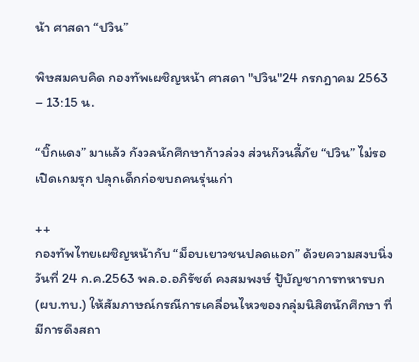น้า ศาสดา “ปวิน”

พิษสมคบคิด กองทัพเผชิญหน้า ศาสดา "ปวิน"24 กรกฎาคม 2563 – 13:15 น.

“บิ๊กแดง” มาแล้ว กังวลนักศึกษาก้าวล่วง ส่วนก๊วนลี้ภัย “ปวิน” ไม่รอเปิดเกมรุก ปลุกเด็กก่อขบถคนรุ่นเก่า

++
กองทัพไทยเผชิญหน้ากับ “ม็อบเยาวชนปลดแอก” ด้วยความสงบนิ่ง วันที่ 24 ก.ค.2563 พล.อ.อภิรัชต์ คงสมพงษ์ ปู้บัญชาการทหารบก (ผบ.ทบ.) ให้สัมภาษณ์กรณีการเคลื่อนไหวของกลุ่มนิสิตนักศึกษา ที่มีการดึงสถา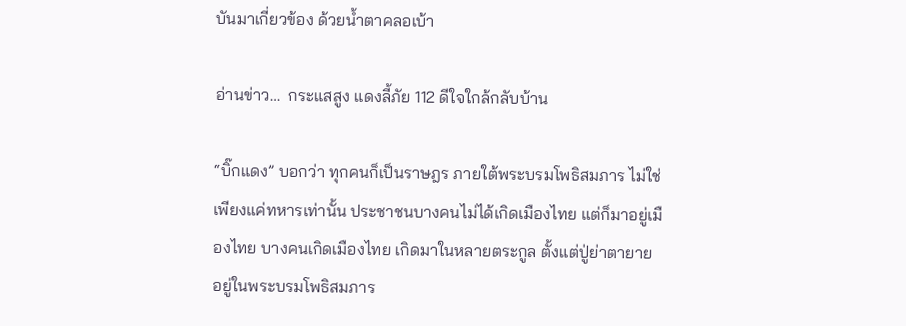บันมาเกี่ยวข้อง ด้วยน้ำตาคลอเบ้า

อ่านข่าว…  กระแสสูง แดงลี้ภัย 112 ดีใจใกล้กลับบ้าน

“บิ๊กแดง” บอกว่า ทุกคนก็เป็นราษฎร ภายใต้พระบรมโพธิสมภาร ไม่ใช่เพียงแค่ทหารเท่านั้น ประชาชนบางคนไม่ได้เกิดเมืองไทย แต่ก็มาอยู่เมืองไทย บางคนเกิดเมืองไทย เกิดมาในหลายตระกูล ตั้งแต่ปู่ย่าตายาย อยู่ในพระบรมโพธิสมภาร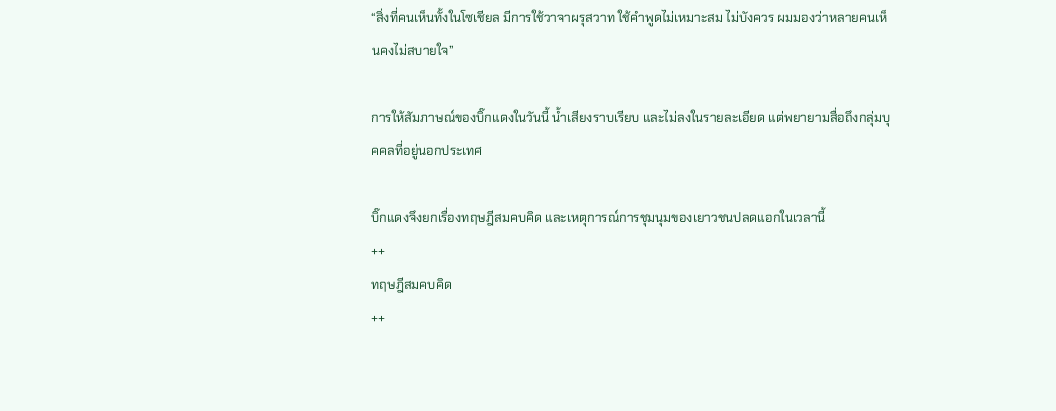“สิ่งที่คนเห็นทั้งในโซเชียล มีการใช้วาจาผรุสวาท ใช้คำพูดไม่เหมาะสม ไม่บังควร ผมมองว่าหลายคนเห็นคงไม่สบายใจ”

การให้สัมภาษณ์ของบิ๊กแดงในวันนี้ น้ำเสียงราบเรียบ และไม่ลงในรายละเอียด แต่พยายามสื่อถึงกลุ่มบุคคลที่อยู่นอกประเทศ

บิ๊กแดงจึงยกเรื่องทฤษฎีสมคบคิด และเหตุการณ์การชุมนุมของเยาวชนปลดแอกในเวลานี้
++
ทฤษฎีสมคบคิด
++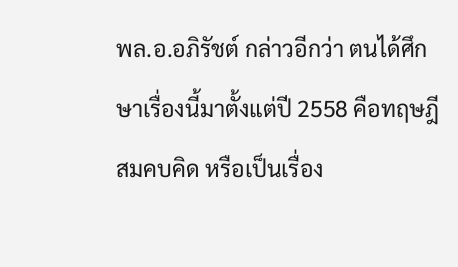พล.อ.อภิรัชต์ กล่าวอีกว่า ตนได้ศึกษาเรื่องนี้มาตั้งแต่ปี 2558 คือทฤษฎีสมคบคิด หรือเป็นเรื่อง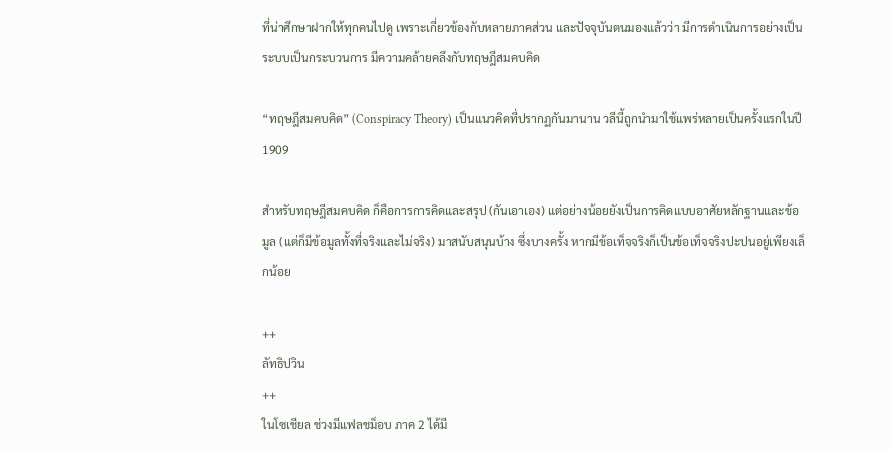ที่น่าศึกษาฝากให้ทุกคนไปดู เพราะเกี่ยวข้องกับหลายภาคส่วน และปัจจุบันตนมองแล้วว่า มีการดำเนินการอย่างเป็นระบบเป็นกระบวนการ มีความคล้ายคลึงกับทฤษฎีสมคบคิด

“ทฤษฎีสมคบคิด” (Conspiracy Theory) เป็นแนวคิดที่ปรากฏกันมานาน วลีนี้ถูกนำมาใช้แพร่หลายเป็นครั้งแรกในปี 1909

สำหรับทฤษฎีสมคบคิด ก็คือการการคิดและสรุป (กันเอาเอง) แต่อย่างน้อยยังเป็นการคิดแบบอาศัยหลักฐานและข้อมูล (แต่ก็มีข้อมูลทั้งที่จริงและไม่จริง) มาสนับสนุนบ้าง ซึ่งบางครั้ง หากมีข้อเท็จจริงก็เป็นข้อเท็จจริงปะปนอยู่เพียงเล็กน้อย

++
ลัทธิปวิน
++
ในโซเชียล ช่วงมีแฟลชม็อบ ภาค 2 ได้มี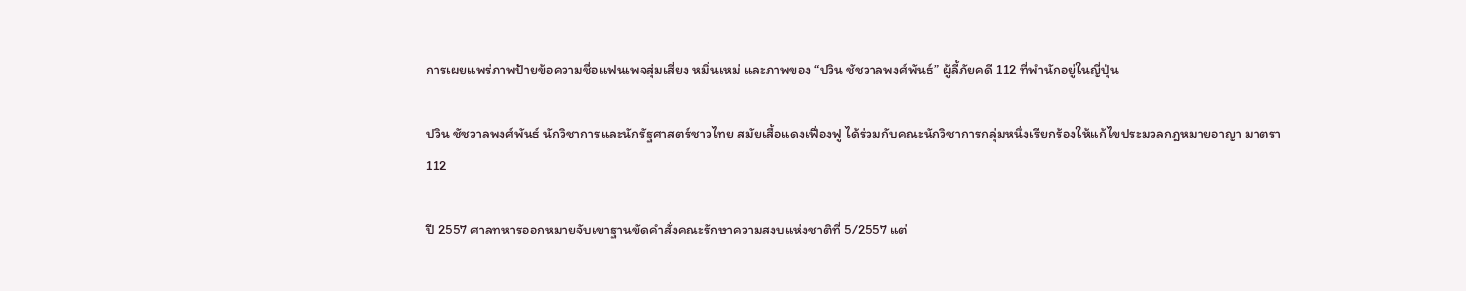การเผยแพร่ภาพป้ายข้อความชื่อแฟนเพจสุ่มเสี่ยง หมิ่นเหม่ และภาพของ “ปวิน ชัชวาลพงศ์พันธ์” ผู้ลี้ภัยคดี 112 ที่พำนักอยู่ในญี่ปุ่น

ปวิน ชัชวาลพงศ์พันธ์ นักวิชาการและนักรัฐศาสตร์ชาวไทย สมัยเสื้อแดงเฟื่องฟู ได้ร่วมกับคณะนักวิชาการกลุ่มหนึ่งเรียกร้องให้แก้ไขประมวลกฎหมายอาญา มาตรา 112

ปี 2557 ศาลทหารออกหมายจับเขาฐานขัดคำสั่งคณะรักษาความสงบแห่งชาติที่ 5/2557 แต่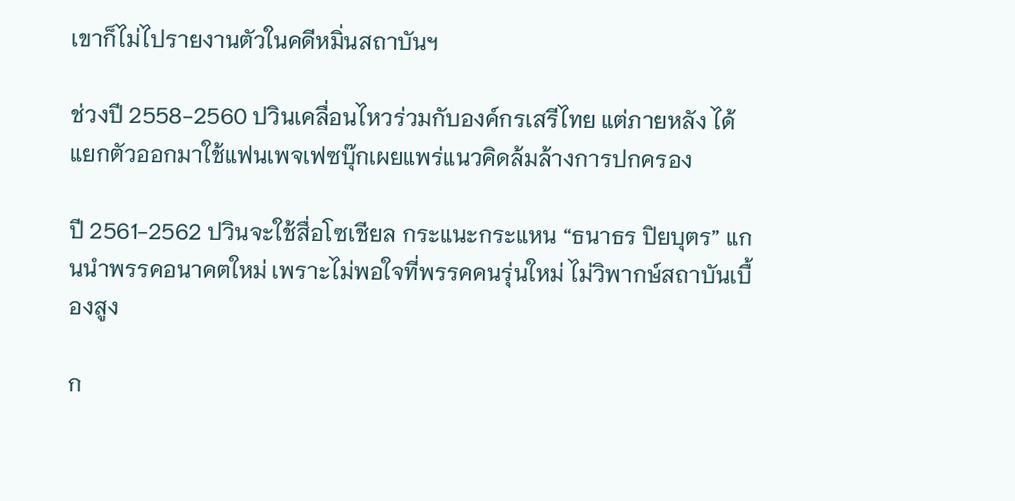เขาก็ไม่ไปรายงานตัวในคดีหมิ่นสถาบันฯ

ช่วงปี 2558-2560 ปวินเคลื่อนไหวร่วมกับองค์กรเสรีไทย แต่ภายหลัง ได้แยกตัวออกมาใช้แฟนเพจเฟซบุ๊กเผยแพร่แนวคิดล้มล้างการปกครอง

ปี 2561-2562 ปวินจะใช้สื่อโซเชียล กระแนะกระแหน “ธนาธร ปิยบุตร” แกนนำพรรคอนาคตใหม่ เพราะไม่พอใจที่พรรคคนรุ่นใหม่ ไม่วิพากษ์สถาบันเบื้องสูง

ก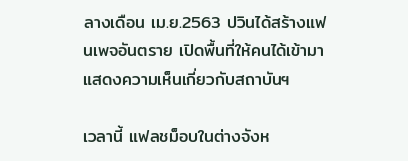ลางเดือน เม.ย.2563 ปวินได้สร้างแฟนเพจอันตราย เปิดพื้นที่ให้คนได้เข้ามาแสดงความเห็นเกี่ยวกับสถาบันฯ

เวลานี้ แฟลชม็อบในต่างจังห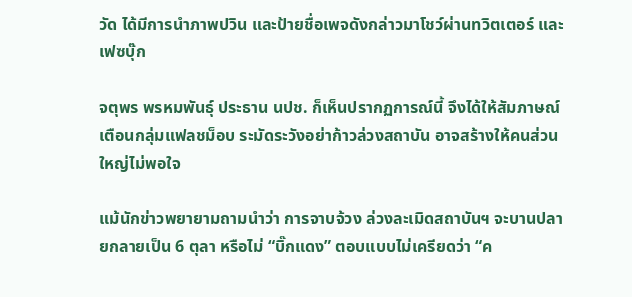วัด ได้มีการนำภาพปวิน และป้ายชื่อเพจดังกล่าวมาโชว์ผ่านทวิตเตอร์ และเฟซบุ๊ก

จตุพร พรหมพันธุ์ ประธาน นปช. ก็เห็นปรากฏการณ์นี้ จึงได้ให้สัมภาษณ์เตือนกลุ่มแฟลชม็อบ ระมัดระวังอย่าก้าวล่วงสถาบัน อาจสร้างให้คนส่วนใหญ่ไม่พอใจ

แม้นักข่าวพยายามถามนำว่า การจาบจ้วง ล่วงละเมิดสถาบันฯ จะบานปลายกลายเป็น 6 ตุลา หรือไม่ “บิ๊กแดง” ตอบแบบไม่เครียดว่า “ค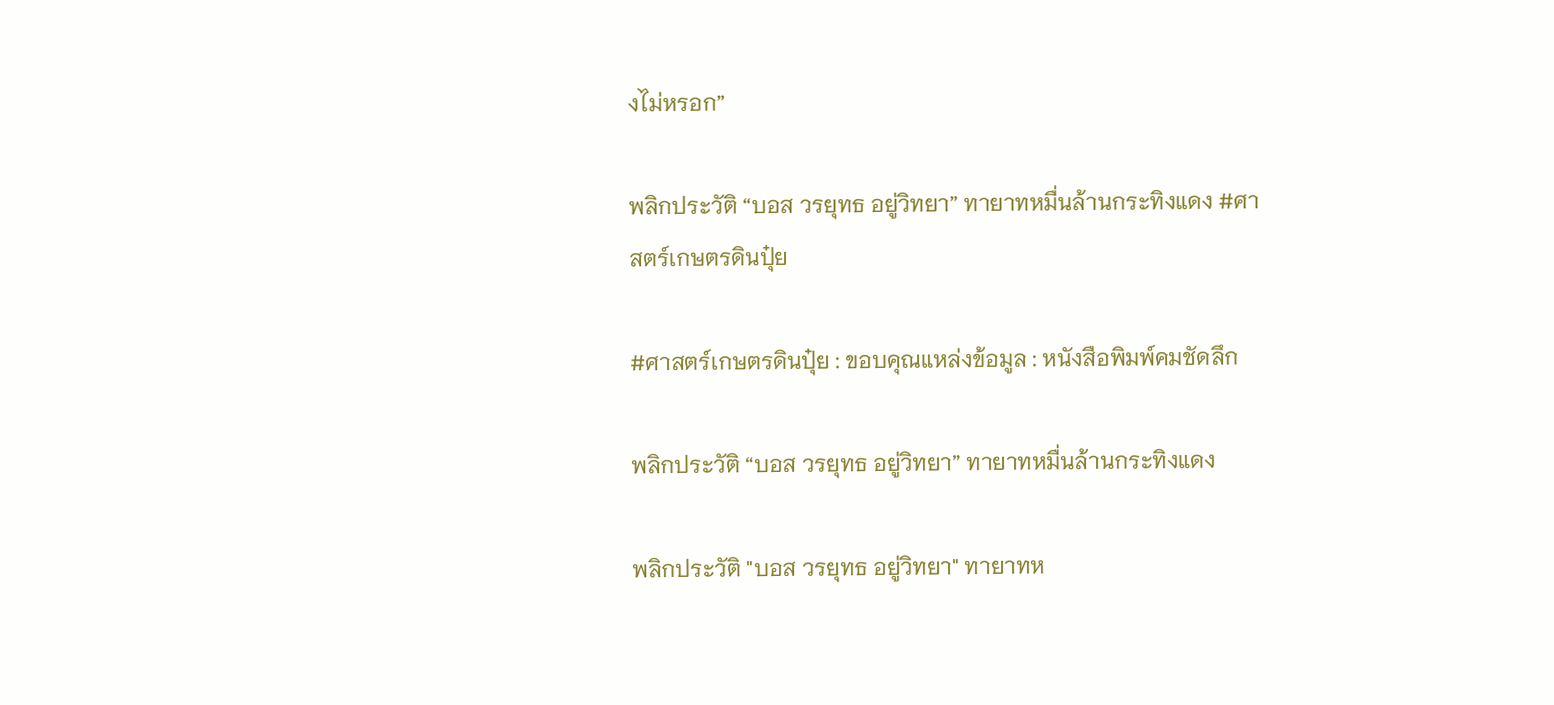งไม่หรอก”

พลิกประวัติ “บอส วรยุทธ อยู่วิทยา” ทายาทหมื่นล้านกระทิงแดง #ศาสตร์เกษตรดินปุ๋ย

#ศาสตร์เกษตรดินปุ๋ย : ขอบคุณแหล่งข้อมูล : หนังสือพิมพ์คมชัดลึก

พลิกประวัติ “บอส วรยุทธ อยู่วิทยา” ทายาทหมื่นล้านกระทิงแดง

พลิกประวัติ "บอส วรยุทธ อยู่วิทยา" ทายาทห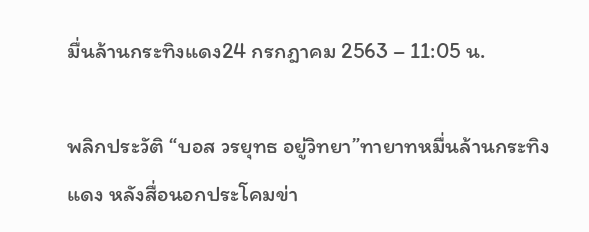มื่นล้านกระทิงแดง24 กรกฎาคม 2563 – 11:05 น.

พลิกประวัติ “บอส วรยุทธ อยู่วิทยา”ทายาทหมื่นล้านกระทิงแดง หลังสื่อนอกประโคมข่า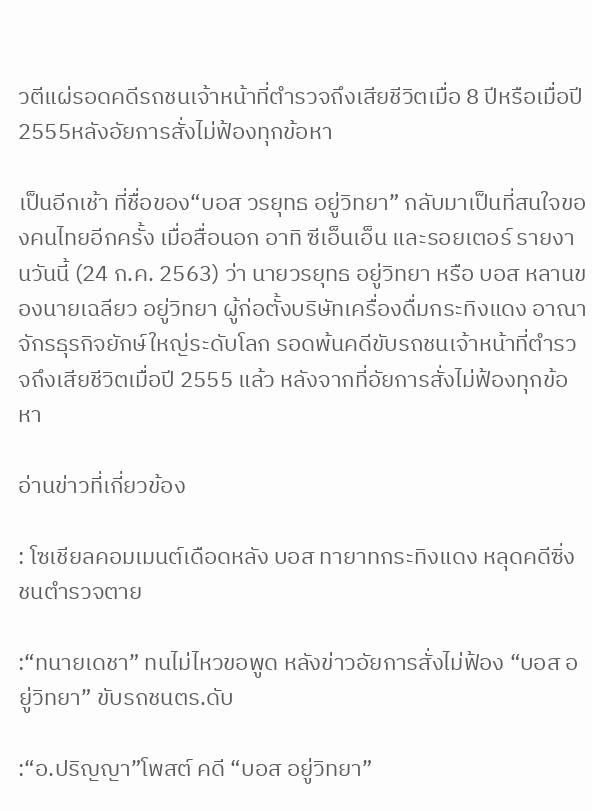วตีแผ่รอดคดีรถชนเจ้าหน้าที่ตำรวจถึงเสียชีวิตเมื่อ 8 ปีหรือเมื่อปี 2555หลังอัยการสั่งไม่ฟ้องทุกข้อหา

เป็นอีกเช้า ที่ชื่อของ“บอส วรยุทธ อยู่วิทยา” กลับมาเป็นที่สนใจของคนไทยอีกครั้ง เมื่อสื่อนอก อาทิ ซีเอ็นเอ็น และรอยเตอร์ รายงานวันนี้ (24 ก.ค. 2563) ว่า นายวรยุทธ อยู่วิทยา หรือ บอส หลานของนายเฉลียว อยู่วิทยา ผู้ก่อตั้งบริษัทเครื่องดื่มกระทิงแดง อาณาจักรธุรกิจยักษ์ใหญ่ระดับโลก รอดพ้นคดีขับรถชนเจ้าหน้าที่ตำรวจถึงเสียชีวิตเมื่อปี 2555 แล้ว หลังจากที่อัยการสั่งไม่ฟ้องทุกข้อหา

อ่านข่าวที่เกี่ยวข้อง

: โซเชียลคอมเมนต์เดือดหลัง บอส ทายาทกระทิงแดง หลุดคดีซิ่งชนตำรวจตาย

:“ทนายเดชา” ทนไม่ไหวขอพูด หลังข่าวอัยการสั่งไม่ฟ้อง “บอส อยู่วิทยา” ขับรถชนตร.ดับ

:“อ.ปริญญา”โพสต์ คดี “บอส อยู่วิทยา”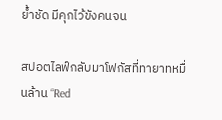ย้ำชัด มีคุกไว้ขังคนจน

สปอตไลฟ์กลับมาโฟกัสที่ทายาทหมื่นล้าน “Red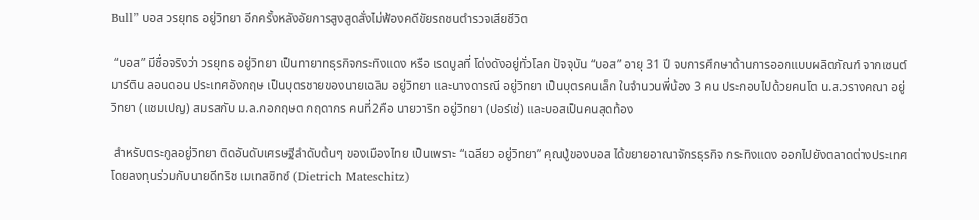Bull” บอส วรยุทธ อยู่วิทยา อีกครั้งหลังอัยการสูงสูดสั่งไม่ฟ้องคดีขัยรถชนตำรวจเสียชีวิต

 “บอส” มีชื่อจริงว่า วรยุทธ อยู่วิทยา เป็นทายาทธุรกิจกระทิงแดง หรือ เรดบูลที่ โด่งดังอยู่ทั่วโลก ปัจจุบัน “บอส” อายุ 31 ปี จบการศึกษาด้านการออกแบบผลิตภัณฑ์ จากเซนต์มาร์ติน ลอนดอน ประเทศอังกฤษ เป็นบุตรชายของนายเฉลิม อยู่วิทยา และนางดารณี อยู่วิทยา เป็นบุตรคนเล็ก ในจำนวนพี่น้อง 3 คน ประกอบไปด้วยคนโต น.ส.วรางคณา อยู่วิทยา (แชมเปญ) สมรสกับ ม.ล.กอกฤษต กฤดากร คนที่2คือ นายวาริท อยู่วิทยา (ปอร์เช่) และบอสเป็นคนสุดท้อง

 สำหรับตระกูลอยู่วิทยา ติดอันดับเศรษฐีลำดับต้นๆ ของเมืองไทย เป็นเพราะ “เฉลียว อยู่วิทยา” คุณปู่ของบอส ได้ขยายอาณาจักรธุรกิจ กระทิงแดง ออกไปยังตลาดต่างประเทศ โดยลงทุนร่วมกับนายดีทริช เมเทสซิทซ์ (Dietrich Mateschitz)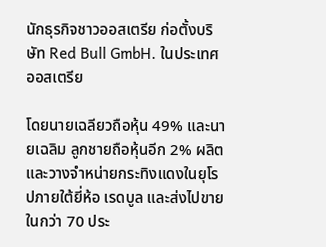นักธุรกิจชาวออสเตรีย ก่อตั้งบริษัท Red Bull GmbH. ในประเทศออสเตรีย

โดยนายเฉลียวถือหุ้น 49% และนายเฉลิม ลูกชายถือหุ้นอีก 2% ผลิตและวางจำหน่ายกระทิงแดงในยุโรปภายใต้ยี่ห้อ เรดบูล และส่งไปขายในกว่า 70 ประ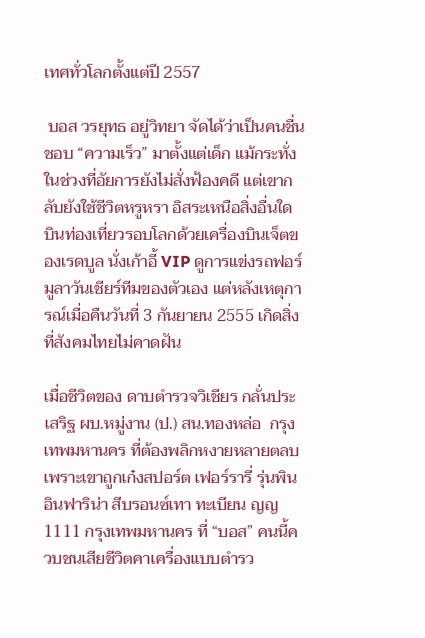เทศทั่วโลกตั้งแต่ปี 2557

 บอส วรยุทธ อยู่วิทยา จัดได้ว่าเป็นคนชื่นชอบ “ความเร็ว” มาตั้งแต่เด็ก แม้กระทั่งในช่วงที่อัยการยังไม่สั่งฟ้องคดี แต่เขากลับยังใช้ชีวิตหรูหรา อิสระเหนือสิ่งอื่นใด บินท่องเที่ยวรอบโลกด้วยเครื่องบินเจ็ตของเรดบูล นั่งเก้าอี้ VIP ดูการแข่งรถฟอร์มูลาวันเชียร์ทีมของตัวเอง แต่หลังเหตุการณ์เมื่อคืนวันที่ 3 กันยายน 2555 เกิดสิ่งที่สังคมไทยไม่คาดฝัน

เมื่อชีวิตของ ดาบตำรวจวิเชียร กลั่นประเสริฐ ผบ.หมู่งาน (ป.) สน.ทองหล่อ  กรุงเทพมหานคร ที่ต้องพลิกหงายหลายตลบ เพราะเขาถูกเก๋งสปอร์ต เฟอร์รารี่ รุ่นพินอินฟาริน่า สีบรอนซ์เทา ทะเบียน ญญ 1111 กรุงเทพมหานคร ที่ “บอส” คนนี้ควบชนเสียชีวิตคาเครื่องแบบตำรว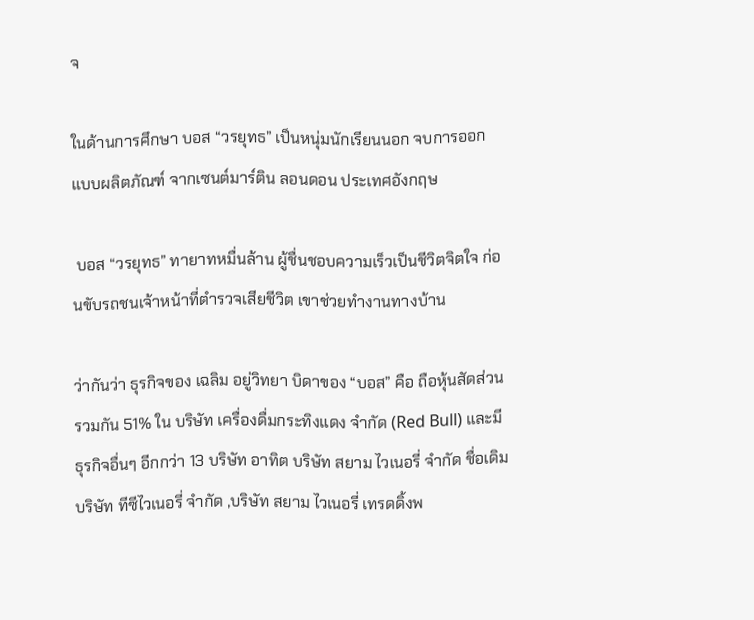จ

ในด้านการศึกษา บอส “วรยุทธ” เป็นหนุ่มนักเรียนนอก จบการออกแบบผลิตภัณฑ์ จากเซนต์มาร์ติน ลอนดอน ประเทศอังกฤษ

 บอส “วรยุทธ” ทายาทหมื่นล้าน ผู้ชื่นชอบความเร็วเป็นชีวิตจิตใจ ก่อนขับรถชนเจ้าหน้าที่ตำรวจเสียชีวิต เขาช่วยทำงานทางบ้าน

ว่ากันว่า ธุรกิจของ เฉลิม อยู่วิทยา บิดาของ “บอส” คือ ถือหุ้นสัดส่วนรวมกัน 51% ใน บริษัท เครื่องดื่มกระทิงแดง จำกัด (Red Bull) และมีธุรกิจอื่นๆ อีกกว่า 13 บริษัท อาทิต บริษัท สยาม ไวเนอรี่ จำกัด ชื่อเดิม บริษัท ทีซีไวเนอรี่ จำกัด ,บริษัท สยาม ไวเนอรี่ เทรดดิ้งพ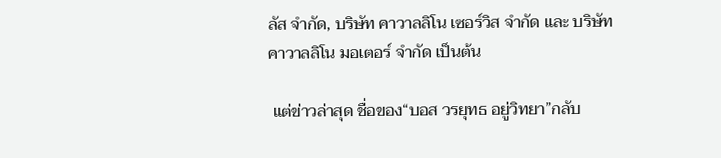ลัส จำกัด, บริษัท คาวาลลิโน เซอร์วิส จำกัด และ บริษัท คาวาลลิโน มอเตอร์ จำกัด เป็นต้น

 แต่ข่าวล่าสุด ชื่อของ“บอส วรยุทธ อยู่วิทยา”กลับ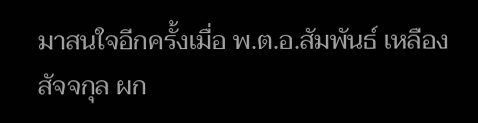มาสนใจอีกครั้งเมื่อ พ.ต.อ.สัมพันธ์ เหลืองสัจจกุล ผก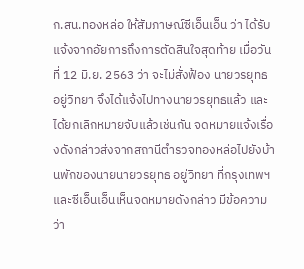ก.สน.ทองหล่อ ให้สัมภาษณ์ซีเอ็นเอ็น ว่า ได้รับแจ้งจากอัยการถึงการตัดสินใจสุดท้าย เมื่อวันที่ 12 มิ.ย. 2563 ว่า จะไม่สั่งฟ้อง นายวรยุทธ อยู่วิทยา จึงได้แจ้งไปทางนายวรยุทธแล้ว และได้ยกเลิกหมายจับแล้วเช่นกัน จดหมายแจ้งเรื่องดังกล่าวส่งจากสถานีตำรวจทองหล่อไปยังบ้านพักของนายนายวรยุทธ อยู่วิทยา ที่กรุงเทพฯ และซีเอ็นเอ็นเห็นจดหมายดังกล่าว มีข้อความว่า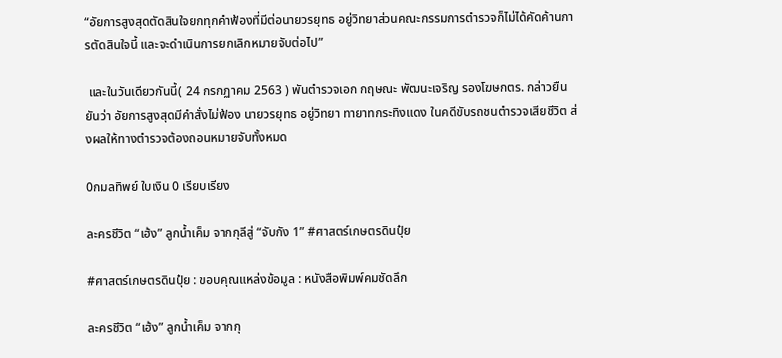“อัยการสูงสุดตัดสินใจยกทุกคำฟ้องที่มีต่อนายวรยุทธ อยู่วิทยาส่วนคณะกรรมการตำรวจก็ไม่ได้คัดค้านการตัดสินใจนี้ และจะดำเนินการยกเลิกหมายจับต่อไป”

 และในวันเดียวกันนี้( 24 กรกฏาคม 2563 ) พันตำรวจเอก กฤษณะ พัฒนะเจริญ รองโฆษกตร. กล่าวยืนยันว่า อัยการสูงสุดมีคำสั่งไม่ฟ้อง นายวรยุทธ อยู่วิทยา ทายาทกระทิงแดง ในคดีขับรถชนตำรวจเสียชีวิต ส่งผลให้ทางตำรวจต้องถอนหมายจับทั้งหมด

0กมลทิพย์ ใบเงิน 0 เรียบเรียง

ละครชีวิต “เฮ้ง” ลูกน้ำเค็ม จากกุลีสู่ “จับกัง 1” #ศาสตร์เกษตรดินปุ๋ย

#ศาสตร์เกษตรดินปุ๋ย : ขอบคุณแหล่งข้อมูล : หนังสือพิมพ์คมชัดลึก

ละครชีวิต “เฮ้ง” ลูกน้ำเค็ม จากกุ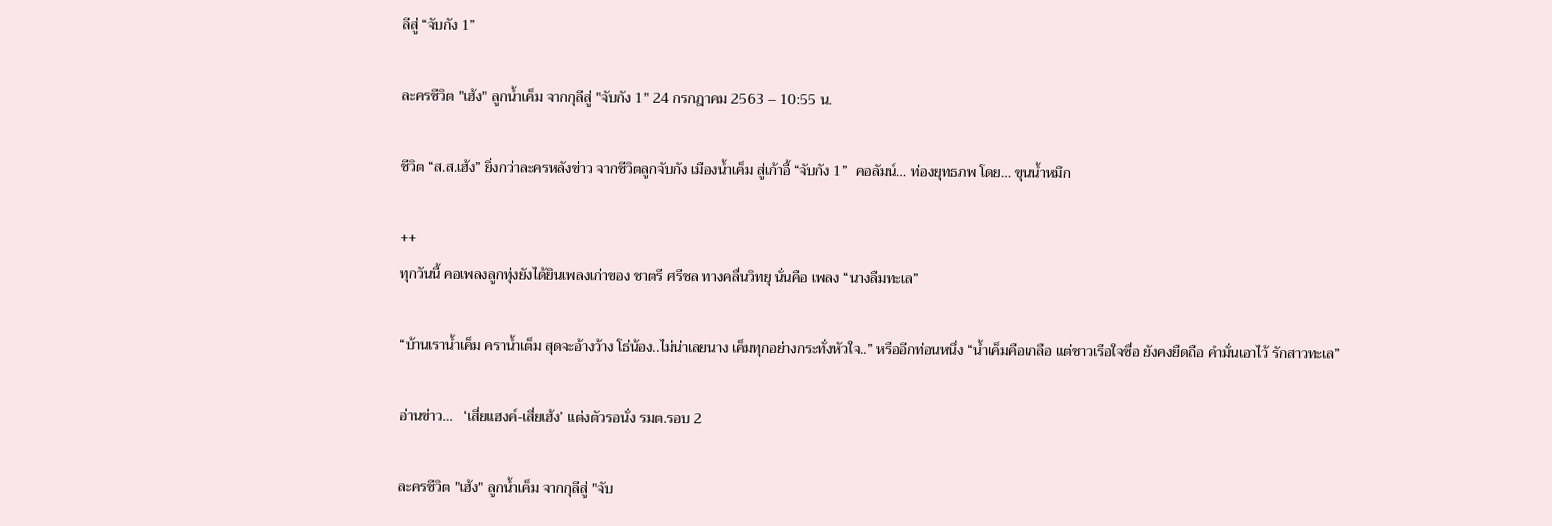ลีสู่ “จับกัง 1”

ละครชีวิต "เฮ้ง" ลูกน้ำเค็ม จากกุลีสู่ "จับกัง 1" 24 กรกฎาคม 2563 – 10:55 น.

ชีวิต “ส.ส.เฮ้ง” ยิ่งกว่าละครหลังข่าว จากชีวิตลูกจับกัง เมืองน้ำเค็ม สู่เก้าอี้ “จับกัง 1”  คอลัมน์… ท่องยุทธภพ โดย… ขุนน้ำหมึก

++
ทุกวันนี้ คอเพลงลูกทุ่งยังได้ยินเพลงเก่าของ ชาตรี ศรีชล ทางคลื่นวิทยุ นั่นคือ เพลง “นางลืมทะเล”

“บ้านเราน้ำเค็ม คราน้ำเต็ม สุดจะอ้างว้าง โธ่น้อง..ไม่น่าเลยนาง เค็มทุกอย่างกระทั่งหัวใจ..” หรืออีกท่อนหนึ่ง “น้ำเค็มคือเกลือ แต่ชาวเรือใจซื่อ ยังคงยืดถือ คำมั่นเอาไว้ รักสาวทะเล”

อ่านข่าว…   ‘เสี่ยแฮงค์-เสี่ยเฮ้ง’ แต่งตัวรอนั่ง รมต.รอบ 2

ละครชีวิต "เฮ้ง" ลูกน้ำเค็ม จากกุลีสู่ "จับ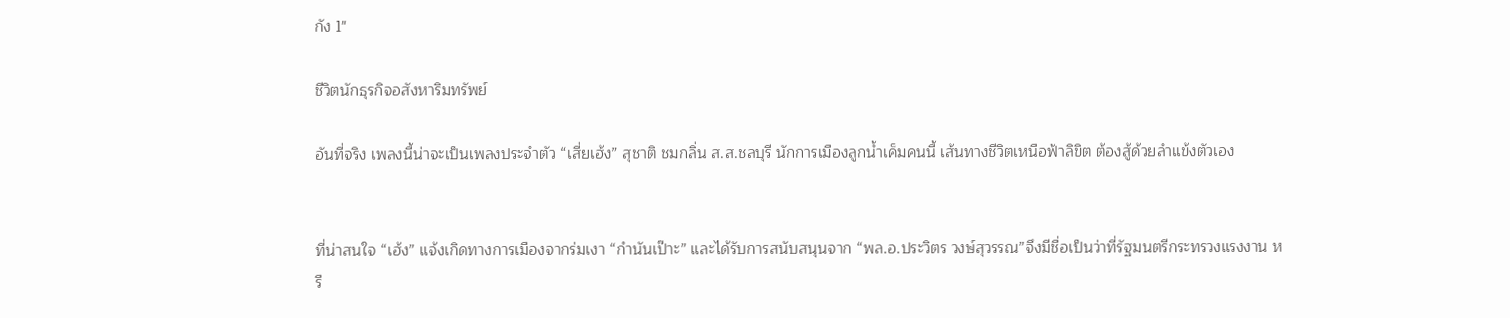กัง 1"

ชีวิตนักธุรกิจอสังหาริมทรัพย์

อันที่จริง เพลงนี้น่าจะเป็นเพลงประจำตัว “เสี่ยเฮ้ง” สุชาติ ชมกลิ่น ส.ส.ชลบุรี นักการเมืองลูกน้ำเค็มคนนี้ เส้นทางชีวิตเหนือฟ้าลิขิต ต้องสู้ด้วยลำแข้งตัวเอง


ที่น่าสนใจ “เฮ้ง” แจ้งเกิดทางการเมืองจากร่มเงา “กำนันเป๊าะ” และได้รับการสนับสนุนจาก “พล.อ.ประวิตร วงษ์สุวรรณ”จึงมีชื่อเป็นว่าที่รัฐมนตรีกระทรวงแรงงาน หรื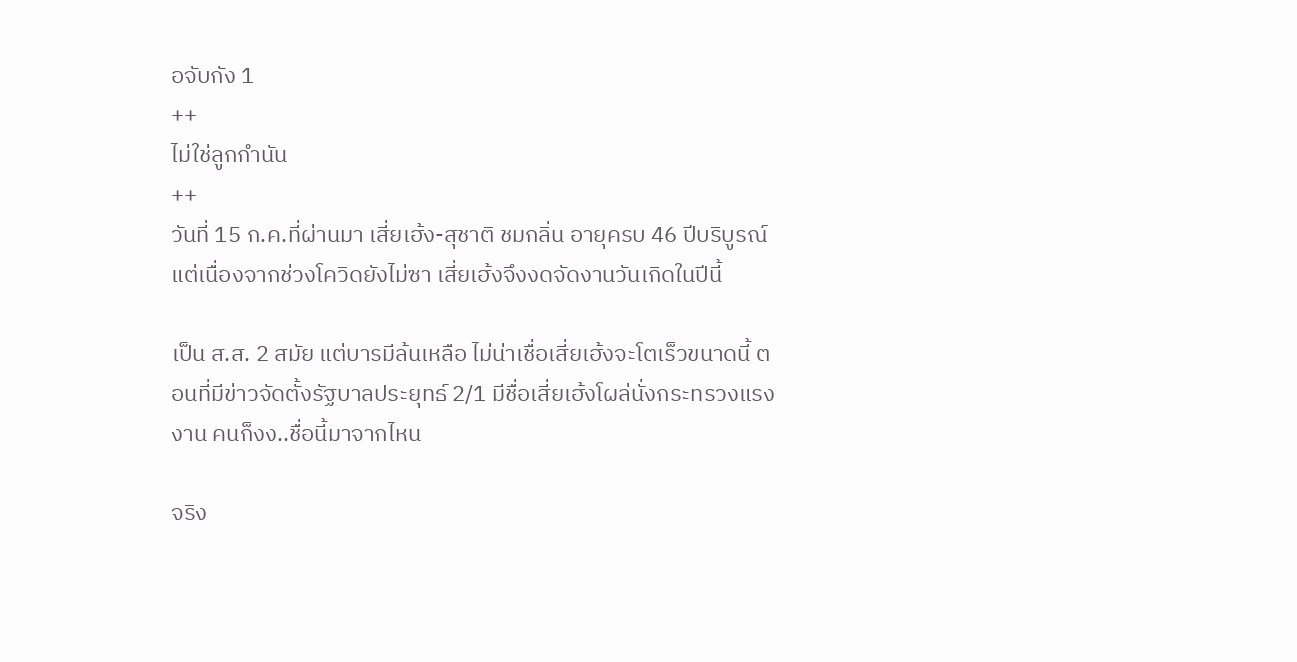อจับกัง 1
++
ไม่ใช่ลูกกำนัน
++
วันที่ 15 ก.ค.ที่ผ่านมา เสี่ยเฮ้ง-สุชาติ ชมกลิ่น อายุครบ 46 ปีบริบูรณ์ แต่เนื่องจากช่วงโควิดยังไม่ซา เสี่ยเฮ้งจึงงดจัดงานวันเกิดในปีนี้

เป็น ส.ส. 2 สมัย แต่บารมีล้นเหลือ ไม่น่าเชื่อเสี่ยเฮ้งจะโตเร็วขนาดนี้ ตอนที่มีข่าวจัดตั้งรัฐบาลประยุทธ์ 2/1 มีชื่อเสี่ยเฮ้งโผล่นั่งกระทรวงแรงงาน คนก็งง..ชื่อนี้มาจากไหน

จริง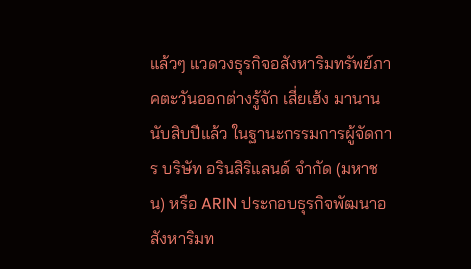แล้วๆ แวดวงธุรกิจอสังหาริมทรัพย์ภาคตะวันออกต่างรู้จัก เสี่ยเฮ้ง มานานนับสิบปีแล้ว ในฐานะกรรมการผู้จัดการ บริษัท อรินสิริแลนด์ จำกัด (มหาชน) หรือ ARIN ประกอบธุรกิจพัฒนาอสังหาริมท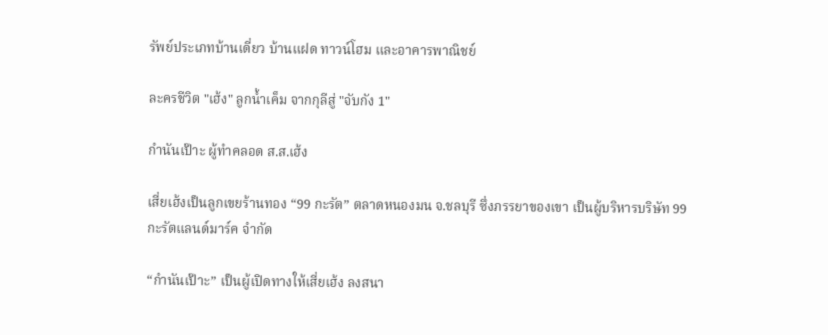รัพย์ประเภทบ้านเดี่ยว บ้านแฝด ทาวน์โฮม และอาคารพาณิชย์

ละครชีวิต "เฮ้ง" ลูกน้ำเค็ม จากกุลีสู่ "จับกัง 1"

กำนันเป๊าะ ผู้ทำคลอด ส.ส.เฮ้ง

เสี่ยเฮ้งเป็นลูกเขยร้านทอง “99 กะรัต” ตลาดหนองมน จ.ชลบุรี ซึ่งภรรยาของเขา เป็นผู้บริหารบริษัท 99 กะรัตแลนด์มาร์ค จำกัด

“กำนันเป๊าะ” เป็นผู้เปิดทางให้เสี่ยเฮ้ง ลงสนา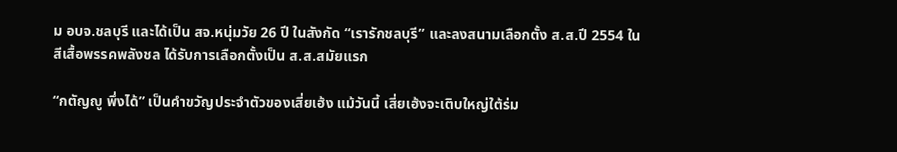ม อบจ.ชลบุรี และได้เป็น สจ.หนุ่มวัย 26 ปี ในสังกัด “เรารักชลบุรี” และลงสนามเลือกตั้ง ส.ส.ปี 2554 ในสีเสื้อพรรคพลังชล ได้รับการเลือกตั้งเป็น ส.ส.สมัยแรก

“กตัญญู พึ่งได้” เป็นคำขวัญประจำตัวของเสี่ยเฮ้ง แม้วันนี้ เสี่ยเฮ้งจะเติบใหญ่ใต้ร่ม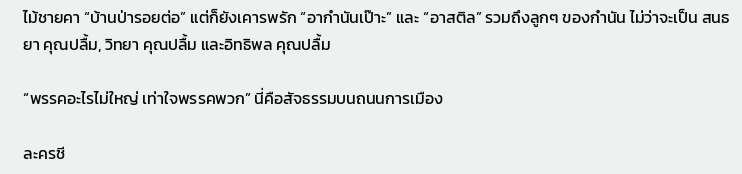ไม้ชายคา “บ้านป่ารอยต่อ” แต่ก็ยังเคารพรัก “อากำนันเป๊าะ” และ “อาสติล” รวมถึงลูกๆ ของกำนัน ไม่ว่าจะเป็น สนธยา คุณปลื้ม, วิทยา คุณปลื้ม และอิทธิพล คุณปลื้ม

“พรรคอะไรไม่ใหญ่ เท่าใจพรรคพวก” นี่คือสัจธรรมบนถนนการเมือง

ละครชี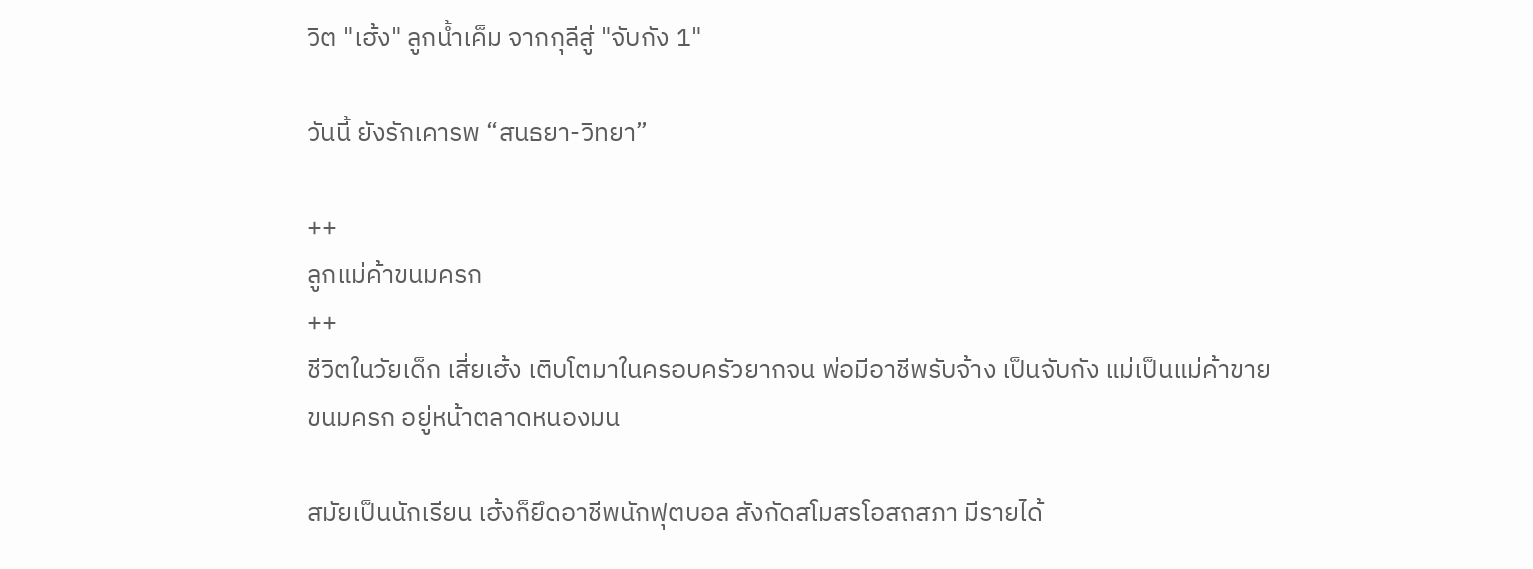วิต "เฮ้ง" ลูกน้ำเค็ม จากกุลีสู่ "จับกัง 1"

วันนี้ ยังรักเคารพ “สนธยา-วิทยา”

++
ลูกแม่ค้าขนมครก
++
ชีวิตในวัยเด็ก เสี่ยเฮ้ง เติบโตมาในครอบครัวยากจน พ่อมีอาชีพรับจ้าง เป็นจับกัง แม่เป็นแม่ค้าขายขนมครก อยู่หน้าตลาดหนองมน

สมัยเป็นนักเรียน เฮ้งก็ยึดอาชีพนักฟุตบอล สังกัดสโมสรโอสถสภา มีรายได้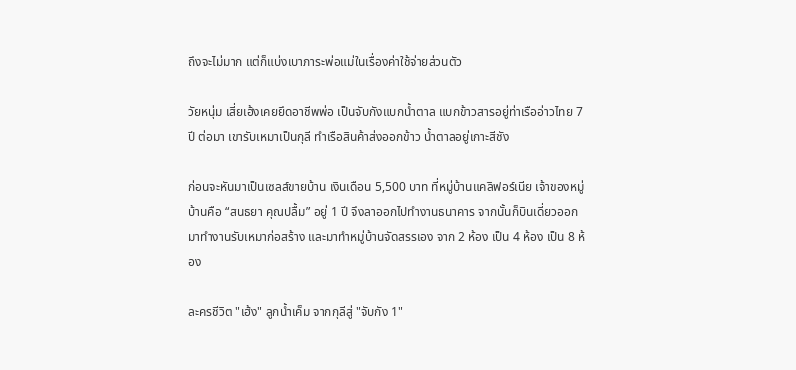ถึงจะไม่มาก แต่ก็แบ่งเบาภาระพ่อแม่ในเรื่องค่าใช้จ่ายส่วนตัว

วัยหนุ่ม เสี่ยเฮ้งเคยยึดอาชีพพ่อ เป็นจับกังแบกน้ำตาล แบกข้าวสารอยู่ท่าเรืออ่าวไทย 7 ปี ต่อมา เขารับเหมาเป็นกุลี ทำเรือสินค้าส่งออกข้าว น้ำตาลอยู่เกาะสีชัง

ก่อนจะหันมาเป็นเซลส์ขายบ้าน เงินเดือน 5,500 บาท ที่หมู่บ้านแคลิฟอร์เนีย เจ้าของหมู่บ้านคือ “สนธยา คุณปลื้ม” อยู่ 1 ปี จึงลาออกไปทำงานธนาคาร จากนั้นก็บินเดี่ยวออกมาทำงานรับเหมาก่อสร้าง และมาทำหมู่บ้านจัดสรรเอง จาก 2 ห้อง เป็น 4 ห้อง เป็น 8 ห้อง

ละครชีวิต "เฮ้ง" ลูกน้ำเค็ม จากกุลีสู่ "จับกัง 1"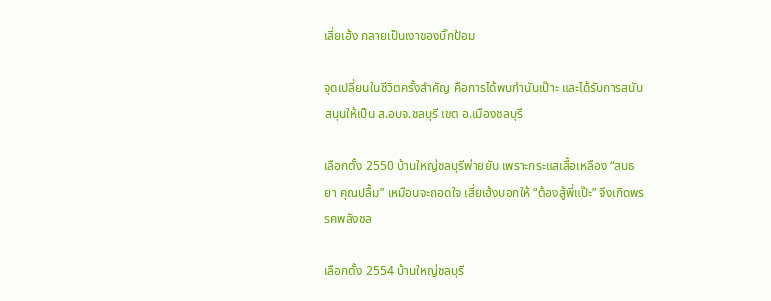เสี่ยเฮ้ง กลายเป็นเงาของบิ๊กป้อม

จุดเปลี่ยนในชีวิตครั้งสำคัญ คือการได้พบกำนันเป๊าะ และได้รับการสนับสนุนให้เป็น ส.อบจ.ชลบุรี เขต อ.เมืองชลบุรี

เลือกตั้ง 2550 บ้านใหญ่ชลบุรีพ่ายยับ เพราะกระแสเสื้อเหลือง “สนธยา คุณปลื้ม” เหมือนจะถอดใจ เสี่ยเฮ้งบอกให้ “ต้องสู้พี่แป๊ะ” จึงเกิดพรรคพลังชล

เลือกตั้ง 2554 บ้านใหญ่ชลบุรี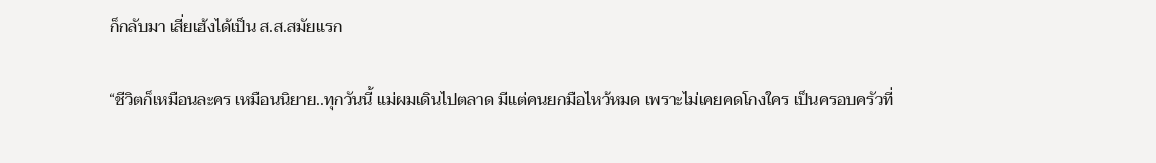ก็กลับมา เสี่ยเฮ้งได้เป็น ส.ส.สมัยแรก

“ชีวิตก็เหมือนละคร เหมือนนิยาย..ทุกวันนี้ แม่ผมเดินไปตลาด มีแต่คนยกมือไหว้หมด เพราะไม่เคยคดโกงใคร เป็นครอบครัวที่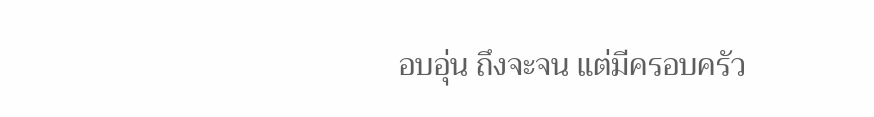อบอุ่น ถึงจะจน แต่มีครอบครัว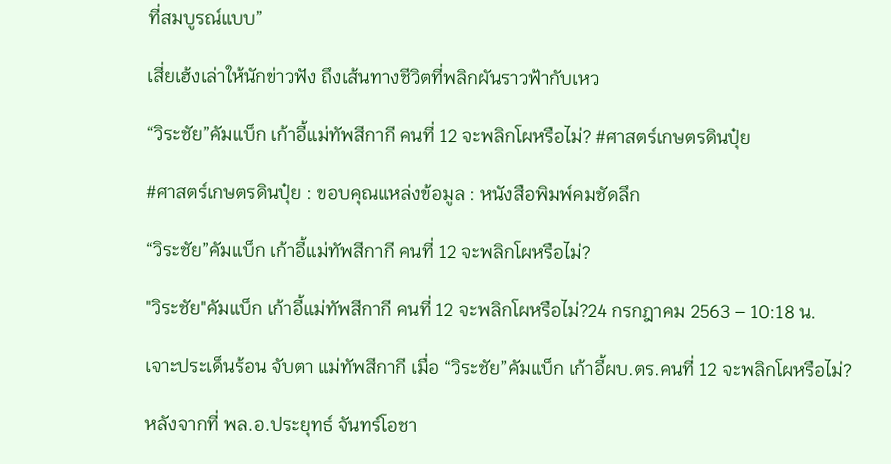ที่สมบูรณ์แบบ”

เสี่ยเฮ้งเล่าให้นักข่าวฟัง ถึงเส้นทางชีวิตที่พลิกผันราวฟ้ากับเหว

“วิระชัย”คัมแบ็ก เก้าอี้แม่ทัพสีกากี คนที่ 12 จะพลิกโผหรือไม่? #ศาสตร์เกษตรดินปุ๋ย

#ศาสตร์เกษตรดินปุ๋ย : ขอบคุณแหล่งข้อมูล : หนังสือพิมพ์คมชัดลึก

“วิระชัย”คัมแบ็ก เก้าอี้แม่ทัพสีกากี คนที่ 12 จะพลิกโผหรือไม่?

"วิระชัย"คัมแบ็ก เก้าอี้แม่ทัพสีกากี คนที่ 12 จะพลิกโผหรือไม่?24 กรกฎาคม 2563 – 10:18 น.

เจาะประเด็นร้อน จับตา แม่ทัพสีกากี เมื่อ “วิระชัย”คัมแบ็ก เก้าอี้ผบ.ตร.คนที่ 12 จะพลิกโผหรือไม่?

หลังจากที่ พล.อ.ประยุทธ์ จันทร์โอชา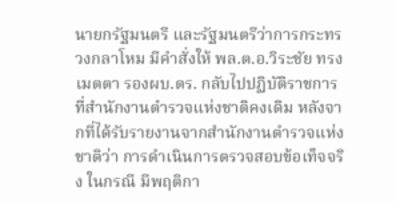นายกรัฐมนตรี และรัฐมนตรีว่าการกระทรวงกลาโหม มีคำสั่งให้ พล.ต.อ.วิระชัย ทรงเมตตา รองผบ.ตร. กลับไปปฏิบัติราชการที่สำนักงานตำรวจแห่งชาติคงเดิม หลังจากที่ได้รับรายงานจากสำนักงานตำรวจแห่งชาติว่า การดำเนินการตรวจสอบข้อเท็จจริง ในกรณี มีพฤติกา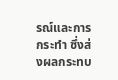รณ์และการกระทำ ซึ่งส่งผลกระทบ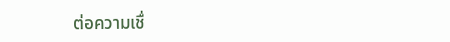ต่อความเชื่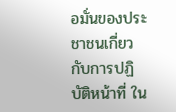อมั่นของประชาชนเกี่ยวกับการปฏิบัติหน้าที่ ใน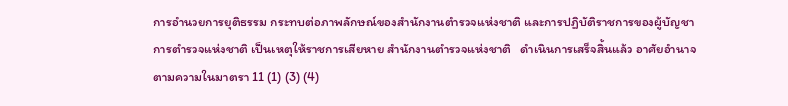การอำนวยการยุติธรรม กระทบต่อภาพลักษณ์ของสำนักงานตำรวจแห่งชาติ และการปฏิบัติราชการของผู้บัญชาการตำรวจแห่งชาติ เป็นเหตุให้ราชการเสียหาย สำนักงานตำรวจแห่งชาติ   ดำเนินการเสร็จสิ้นแล้ว อาศัยอำนาจตามความในมาตรา 11 (1) (3) (4)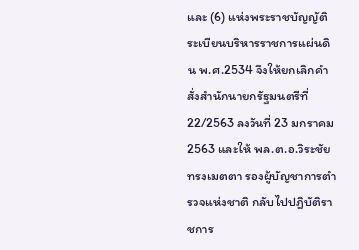และ (6) แห่งพระราชบัญญัติระเบียนบริหารราชการแผ่นดิน พ.ศ.2534 จึงให้ยกเลิกคำสั่งสำนักนายกรัฐมนตรีที่ 22/2563 ลงวันที่ 23 มกราคม 2563 และให้ พล.ต.อ.วิระชัย ทรงเมตตา รองผู้บัญชาการตำรวจแห่งชาติ กลับไปปฎิบัติราชการ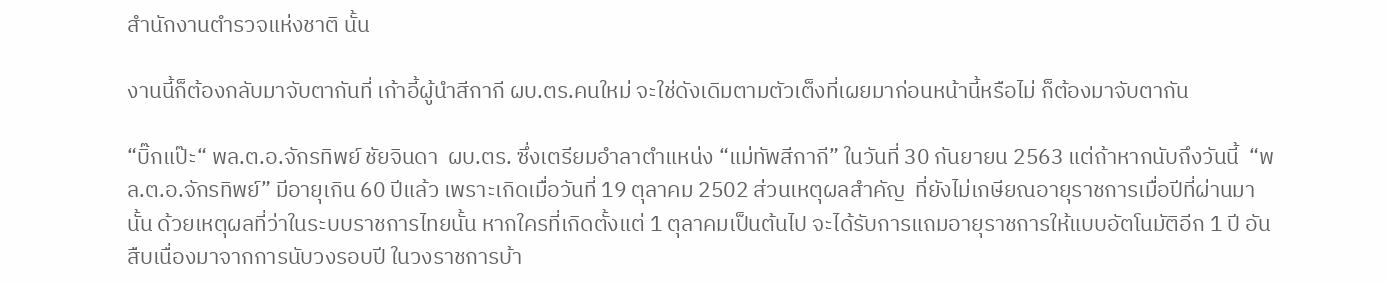สำนักงานตำรวจแห่งชาติ นั้น

งานนี้ก็ต้องกลับมาจับตากันที่ เก้าอี้ผู้นำสีกากี ผบ.ตร.คนใหม่ จะใช่ดังเดิมตามตัวเต็งที่เผยมาก่อนหน้านี้หรือไม่ ก็ต้องมาจับตากัน

“บิ๊กแป๊ะ“ พล.ต.อ.จักรทิพย์ ชัยจินดา  ผบ.ตร. ซึ่งเตรียมอำลาตำแหน่ง “แม่ทัพสีกากี” ในวันที่ 30 กันยายน 2563 แต่ถ้าหากนับถึงวันนี้  “พล.ต.อ.จักรทิพย์” มีอายุเกิน 60 ปีแล้ว เพราะเกิดเมื่อวันที่ 19 ตุลาคม 2502 ส่วนเหตุผลสำคัญ  ที่ยังไม่เกษียณอายุราชการเมื่อปีที่ผ่านมานั้น ด้วยเหตุผลที่ว่าในระบบราชการไทยนั้น หากใครที่เกิดตั้งแต่ 1 ตุลาคมเป็นต้นไป จะได้รับการแถมอายุราชการให้แบบอัตโนมัติอีก 1 ปี อันสืบเนื่องมาจากการนับวงรอบปี ในวงราชการบ้า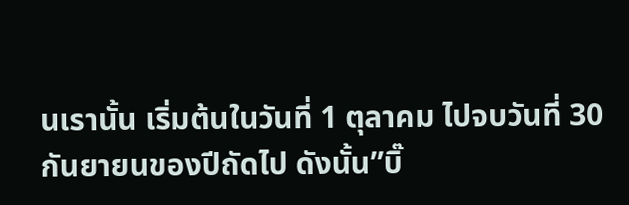นเรานั้น เริ่มต้นในวันที่ 1 ตุลาคม ไปจบวันที่ 30 กันยายนของปีถัดไป ดังนั้น”บิ๊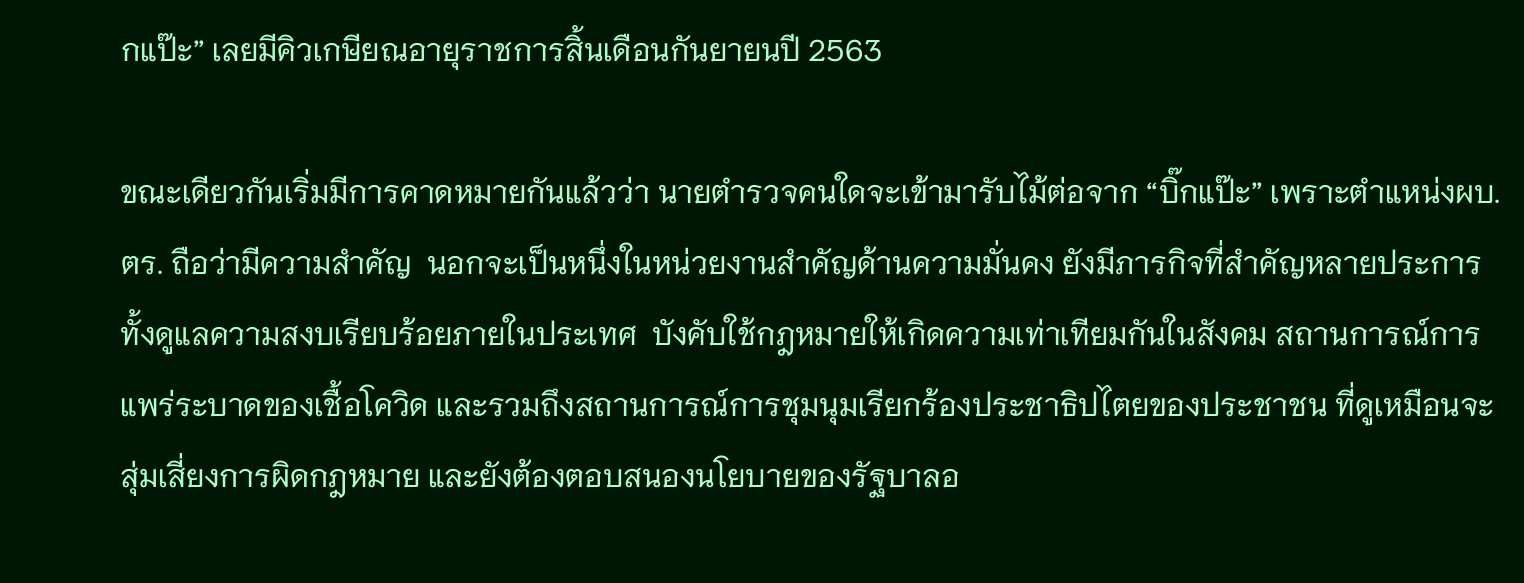กแป๊ะ” เลยมีคิวเกษียณอายุราชการสิ้นเดือนกันยายนปี 2563

ขณะเดียวกันเริ่มมีการคาดหมายกันแล้วว่า นายตำรวจคนใดจะเข้ามารับไม้ต่อจาก “บิ๊กแป๊ะ” เพราะตำแหน่งผบ.ตร. ถือว่ามีความสำคัญ  นอกจะเป็นหนึ่งในหน่วยงานสำคัญด้านความมั่นคง ยังมีภารกิจที่สำคัญหลายประการ ทั้งดูแลความสงบเรียบร้อยภายในประเทศ  บังคับใช้กฎหมายให้เกิดความเท่าเทียมกันในสังคม สถานการณ์การแพร่ระบาดของเชื้อโควิด และรวมถึงสถานการณ์การชุมนุมเรียกร้องประชาธิปไตยของประชาชน ที่ดูเหมือนจะสุ่มเสี่ยงการผิดกฎหมาย และยังต้องตอบสนองนโยบายของรัฐบาลอ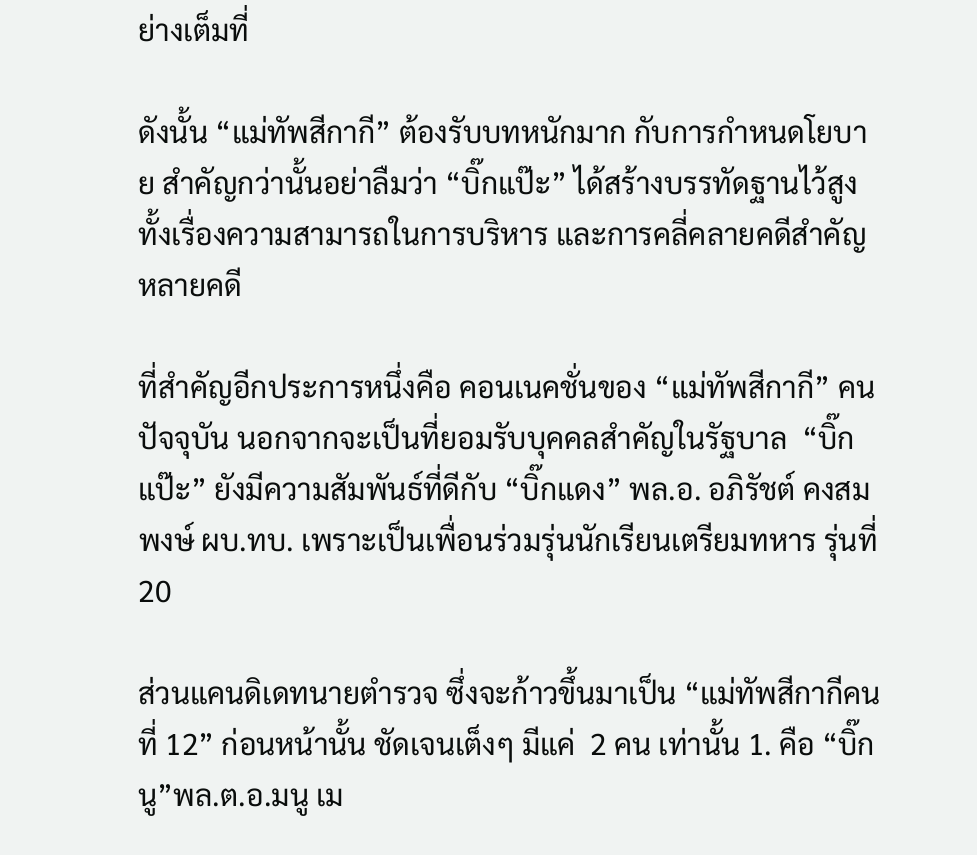ย่างเต็มที่

ดังนั้น “แม่ทัพสีกากี” ต้องรับบทหนักมาก กับการกำหนดโยบาย สำคัญกว่านั้นอย่าลืมว่า “บิ๊กแป๊ะ” ได้สร้างบรรทัดฐานไว้สูง ทั้งเรื่องความสามารถในการบริหาร และการคลี่คลายคดีสำคัญหลายคดี

ที่สำคัญอีกประการหนึ่งคือ คอนเนคชั่นของ “แม่ทัพสีกากี” คนปัจจุบัน นอกจากจะเป็นที่ยอมรับบุคคลสำคัญในรัฐบาล  “บิ๊กแป๊ะ” ยังมีความสัมพันธ์ที่ดีกับ “บิ๊กแดง” พล.อ. อภิรัชต์ คงสมพงษ์ ผบ.ทบ. เพราะเป็นเพื่อนร่วมรุ่นนักเรียนเตรียมทหาร รุ่นที่ 20

ส่วนแคนดิเดทนายตำรวจ ซึ่งจะก้าวขึ้นมาเป็น “แม่ทัพสีกากีคนที่ 12” ก่อนหน้านั้น ชัดเจนเต็งๆ มีแค่  2 คน เท่านั้น 1. คือ “บิ๊กนู”พล.ต.อ.มนู เม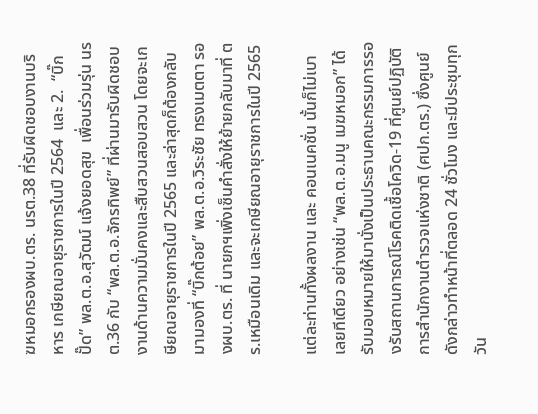ฆหมอกรองผบ.ตร. นรต.38 ที่รับผิดชอบงานบริหาร เกษียณอายุราชการในปี 2564  และ 2.  “บิ๊กปั๊ด” พล.ต.อ.สุวัฒน์ แจ้งยอดสุข  เพื่อนร่วมรุ่น นรต.36 กับ “พล.ต.อ.จักรทิพย์” ที่ผ่านมารับผิดชอบงานด้านความมั่นคงและสืบสวนสอบสวน โดยจะเกษียณอายุราชการในปี 2565 และล่าสุดก็ต้องกลับมามองที่ “บิ๊กต้อย” พล.ต.อ.วิระชัย ทรงเมตตา รองผบ.ตร. ที่ นายกฯเพิ่งเซ็นคำสั่งให้ย้ายกลับมาที่ ตร.เหมือนเดิม และจะเกษียณอายุราชการในปี 2565

แต่ละท่านทั้งผลงาน และ คอนเนคชั่น นั้นก็ไม่เบาเลยทีเดียว อย่างเช่น “พล.ต.อ.มนู เมฆหมอก” ได้รับมอบหมายให้มานั่งเป็นประธานคณะกรรมการรองรับสถานการณ์โรคติดเชื้อโควิด-19 ที่ศูนย์ปฏิบัติการสำนักงานตำรวจแห่งชาติ (ศปก.ตร.) ซึ่งศูนย์ดังกล่าวทำหน้าที่ตลอด 24 ชั่วโมง และมีประชุมทุกวัน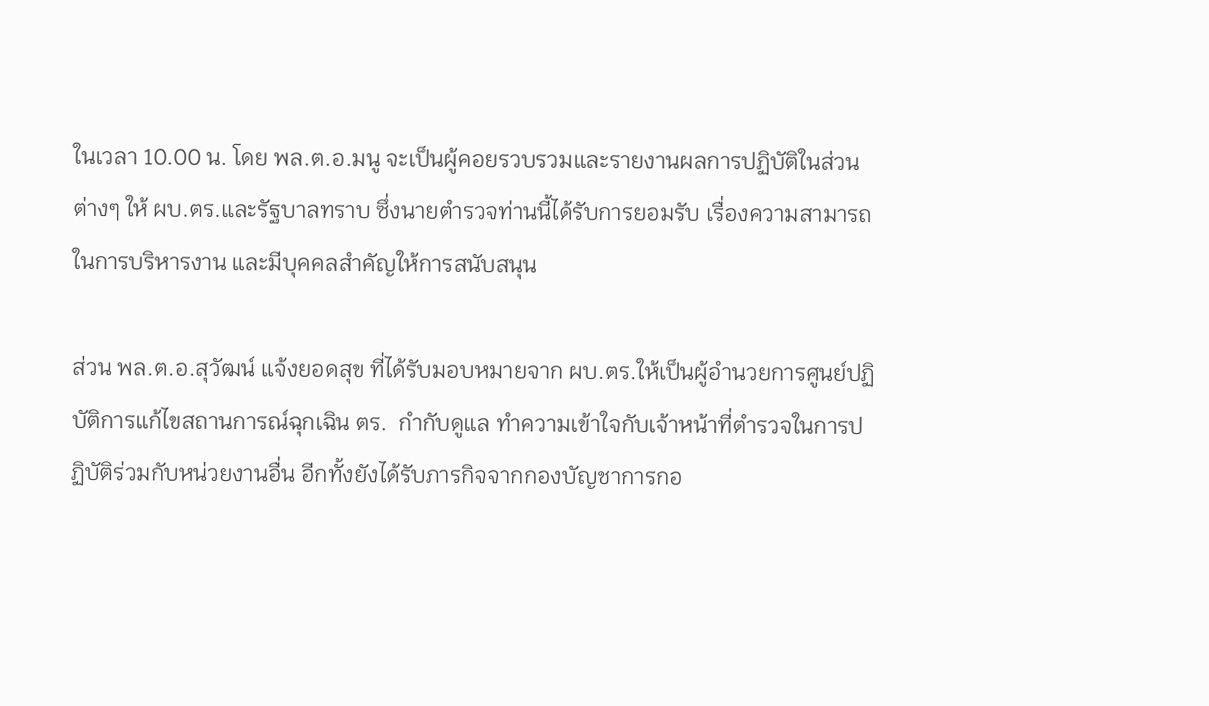ในเวลา 10.00 น. โดย พล.ต.อ.มนู จะเป็นผู้คอยรวบรวมและรายงานผลการปฏิบัติในส่วนต่างๆ ให้ ผบ.ตร.และรัฐบาลทราบ ซึ่งนายตำรวจท่านนี้ได้รับการยอมรับ เรื่องความสามารถในการบริหารงาน และมีบุคคลสำคัญให้การสนับสนุน

ส่วน พล.ต.อ.สุวัฒน์ แจ้งยอดสุข ที่ได้รับมอบหมายจาก ผบ.ตร.ให้เป็นผู้อำนวยการศูนย์ปฏิบัติการแก้ไขสถานการณ์ฉุกเฉิน ตร.  กำกับดูแล ทำความเข้าใจกับเจ้าหน้าที่ตำรวจในการปฏิบัติร่วมกับหน่วยงานอื่น อีกทั้งยังได้รับภารกิจจากกองบัญชาการกอ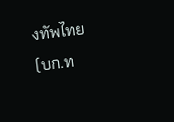งทัพไทย (บก.ท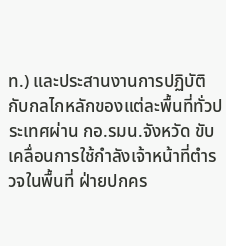ท.) และประสานงานการปฏิบัติกับกลไกหลักของแต่ละพื้นที่ทั่วประเทศผ่าน กอ.รมน.จังหวัด ขับเคลื่อนการใช้กำลังเจ้าหน้าที่ตำรวจในพื้นที่ ฝ่ายปกคร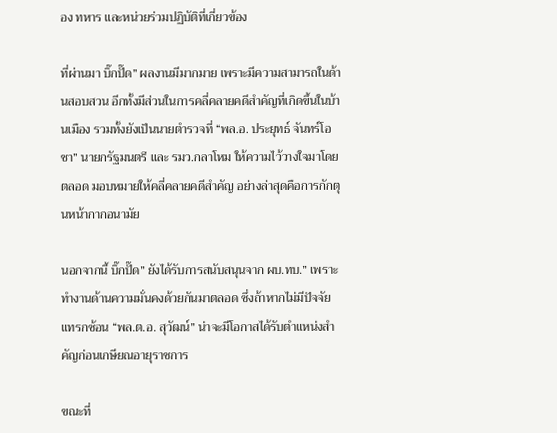อง ทหาร และหน่วยร่วมปฏิบัติที่เกี่ยวข้อง

ที่ผ่านมา บิ๊กปั๊ด” ผลงานมีมากมาย เพราะมีความสามารถในด้านสอบสวน อีกทั้งมีส่วนในการคลี่คลายคดีสำคัญที่เกิดขึ้นในบ้านเมือง รวมทั้งยังเป็นนายตำรวจที่ “พล.อ. ประยุทธ์ จันทร์โอชา” นายกรัฐมนตรี และ รมว.กลาโหม ให้ความไว้วางใจมาโดยตลอด มอบหมายให้คลี่คลายคดีสำคัญ อย่างล่าสุดคือการกักตุนหน้ากากอนามัย

นอกจากนี้ บิ๊กปั๊ด” ยังได้รับการสนับสนุนจาก ผบ.ทบ.” เพราะทำงานด้านความมั่นคงด้วยกันมาตลอด ซึ่งถ้าหากไม่มีปัจจัยแทรกซ้อน “พล.ต.อ. สุวัฒน์” น่าจะมีโอกาสได้รับตำแหน่งสำคัญก่อนเกษียณอายุราชการ

ขณะที่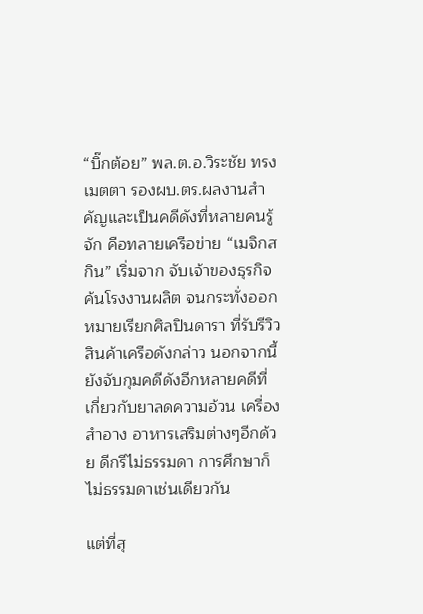“บิ๊กต้อย” พล.ต.อ.วิระชัย ทรงเมตตา รองผบ.ตร.ผลงานสำคัญและเป็นคดีดังที่หลายคนรู้จัก คือทลายเครือข่าย “เมจิกสกิน” เริ่มจาก จับเจ้าของธุรกิจ ค้นโรงงานผลิต จนกระทั่งออกหมายเรียกศิลปินดารา ที่รับรีวิวสินค้าเครือดังกล่าว นอกจากนี้ยังจับกุมคดีดังอีกหลายคดีที่เกี่ยวกับยาลดความอ้วน เครื่องสำอาง อาหารเสริมต่างๆอีกด้วย ดีกรีไม่ธรรมดา การศึกษาก็ไม่ธรรมดาเช่นเดียวกัน

แต่ที่สุ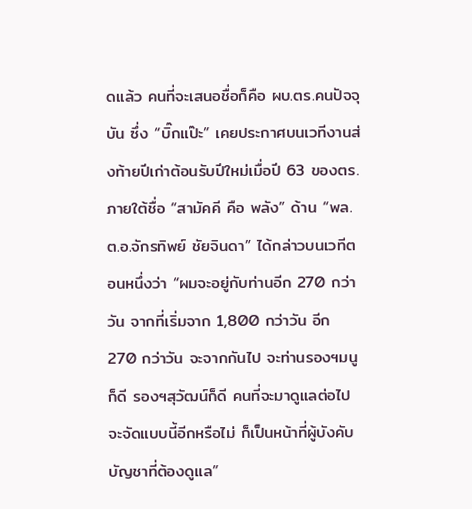ดแล้ว คนที่จะเสนอชื่อก็คือ ผบ.ตร.คนปัจจุบัน ซึ่ง “บิ๊กแป๊ะ” เคยประกาศบนเวทีงานส่งท้ายปีเก่าต้อนรับปีใหม่เมื่อปี 63 ของตร. ภายใต้ชื่อ “สามัคคี คือ พลัง” ด้าน “พล.ต.อ.จักรทิพย์ ชัยจินดา” ได้กล่าวบนเวทีตอนหนึ่งว่า “ผมจะอยู่กับท่านอีก 270 กว่าวัน จากที่เริ่มจาก 1,800 กว่าวัน อีก 270 กว่าวัน จะจากกันไป จะท่านรองฯมนู ก็ดี รองฯสุวัฒน์ก็ดี คนที่จะมาดูแลต่อไป จะจัดแบบนี้อีกหรือไม่ ก็เป็นหน้าที่ผู้บังคับบัญชาที่ต้องดูแล”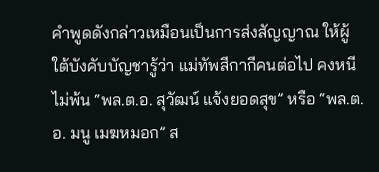คำพูดดังกล่าวเหมือนเป็นการส่งสัญญาณ ให้ผู้ใต้บังคับบัญชารู้ว่า แม่ทัพสีกากีคนต่อไป คงหนีไม่พ้น “พล.ต.อ. สุวัฒน์ แจ้งยอดสุข” หรือ “พล.ต.อ. มนู เมฆหมอก” ส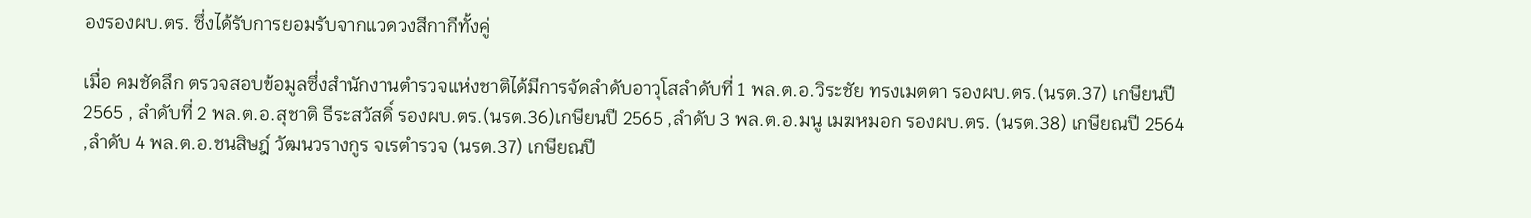องรองผบ.ตร. ซึ่งได้รับการยอมรับจากแวดวงสีกากีทั้งคู่

เมื่อ คมชัดลึก ตรวจสอบข้อมูลซึ่งสำนักงานตำรวจแห่งชาติได้มีการจัดลำดับอาวุโสลำดับที่ 1 พล.ต.อ.วิระชัย ทรงเมตตา รองผบ.ตร.(นรต.37) เกษียนปี 2565 , ลำดับที่ 2 พล.ต.อ.สุชาติ ธีระสวัสดิ์ รองผบ.ตร.(นรต.36)เกษียนปี 2565 ,ลำดับ 3 พล.ต.อ.มนู เมฆหมอก รองผบ.ตร. (นรต.38) เกษียณปี 2564 ,ลำดับ 4 พล.ต.อ.ชนสิษฎ์ วัฒนวรางกูร จเรตำรวจ (นรต.37) เกษียณปี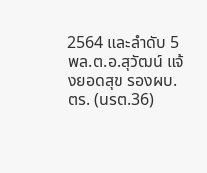2564 และลำดับ 5 พล.ต.อ.สุวัฒน์ แจ้งยอดสุข รองผบ.ตร. (นรต.36)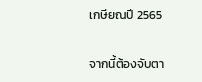เกษียณปี 2565

จากนี้ต้องจับตา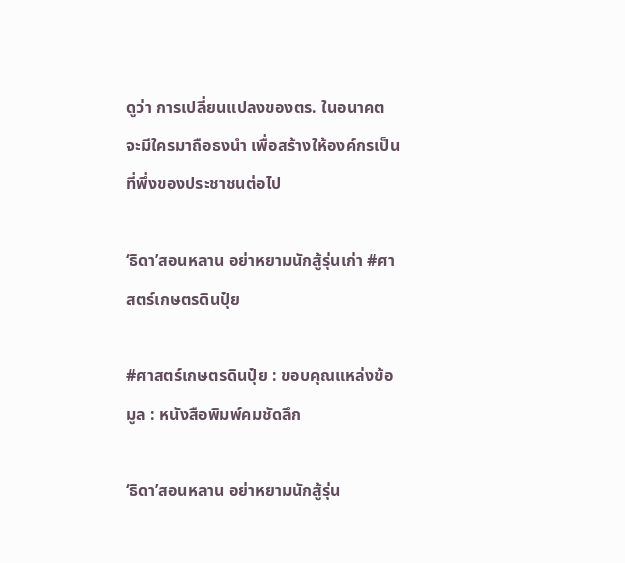ดูว่า การเปลี่ยนแปลงของตร. ในอนาคต จะมีใครมาถือธงนำ เพื่อสร้างให้องค์กรเป็นที่พึ่งของประชาชนต่อไป

‘ธิดา’สอนหลาน อย่าหยามนักสู้รุ่นเก่า #ศาสตร์เกษตรดินปุ๋ย

#ศาสตร์เกษตรดินปุ๋ย : ขอบคุณแหล่งข้อมูล : หนังสือพิมพ์คมชัดลึก

‘ธิดา’สอนหลาน อย่าหยามนักสู้รุ่น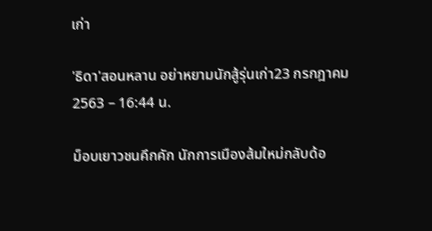เก่า

'ธิดา'สอนหลาน อย่าหยามนักสู้รุ่นเก่า23 กรกฎาคม 2563 – 16:44 น.

ม็อบเยาวชนคึกคัก นักการเมืองส้มใหม่กลับด้อ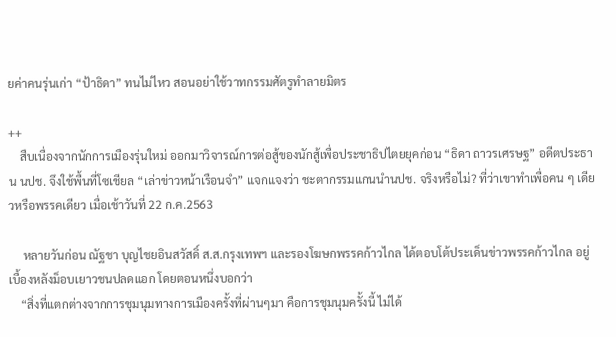ยค่าคนรุ่นเก่า “ป้าธิดา” ทนไม่ไหว สอนอย่าใช้วาทกรรมศัตรูทำลายมิตร

++
    สืบเนื่องจากนักการเมืองรุ่นใหม่ ออกมาวิจารณ์การต่อสู้ของนักสู้เพื่อประชาธิปไตยยุคก่อน “ธิดา ถาวรเศรษฐ” อดีตประธาน นปช. จึงใช้พื้นที่โซเชียล “เล่าข่าวหน้าเรือนจำ” แจกแจงว่า ชะตากรรมแกนนำนปช. จริงหรือไม่? ที่ว่าเขาทำเพื่อคน ๆ เดียวหรือพรรคเดียว เมื่อเช้าวันที่ 22 ก.ค.2563

     หลายวันก่อน ณัฐชา บุญไชยอินสวัสดิ์ ส.ส.กรุงเทพฯ และรองโฆษกพรรคก้าวไกล ได้ตอบโต้ประเด็นข่าวพรรคก้าวไกล อยู่เบื้องหลังม็อบเยาวชนปลดแอก โดยตอนหนึ่งบอกว่า
    “สิ่งที่แตกต่างจากการชุมนุมทางการเมืองครั้งที่ผ่านๆมา คือการชุมนุมครั้งนี้ ไม่ได้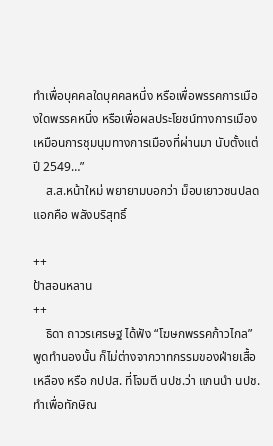ทำเพื่อบุคคลใดบุคคลหนึ่ง หรือเพื่อพรรคการเมืองใดพรรคหนึ่ง หรือเพื่อผลประโยชน์ทางการเมือง เหมือนการชุมนุมทางการเมืองที่ผ่านมา นับตั้งแต่ปี 2549…”
    ส.ส.หน้าใหม่ พยายามบอกว่า ม็อบเยาวชนปลดแอกคือ พลังบริสุทธิ์

++
ป้าสอนหลาน
++
    ธิดา ถาวรเศรษฐ ได้ฟัง “โฆษกพรรคก้าวไกล” พูดทำนองนั้น ก็ไม่ต่างจากวาทกรรมของฝ่ายเสื้อเหลือง หรือ กปปส. ที่โจมตี นปช.ว่า แกนนำ นปช.ทำเพื่อทักษิณ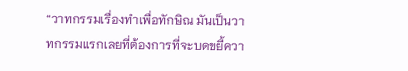“วาทกรรมเรื่องทำเพื่อทักษิณ มันเป็นวาทกรรมแรกเลยที่ต้องการที่จะบดขยี้ควา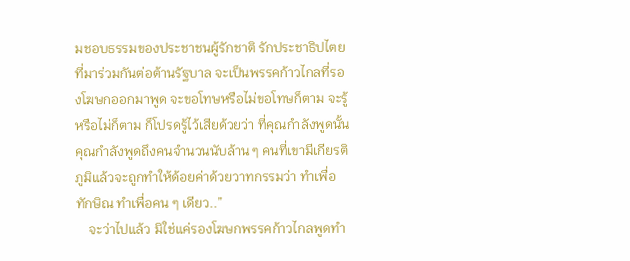มชอบธรรมของประชาชนผู้รักชาติ รักประชาธิปไตย ที่มาร่วมกันต่อต้านรัฐบาล จะเป็นพรรคก้าวไกลที่รองโฆษกออกมาพูด จะขอโทษหรือไม่ขอโทษก็ตาม จะรู้หรือไม่ก็ตาม ก็โปรดรู้ไว้เสียด้วยว่า ที่คุณกำลังพูดนั้น คุณกำลังพูดถึงคนจำนวนนับล้าน ๆ คนที่เขามีเกียรติภูมิแล้วจะถูกทำให้ด้อยค่าด้วยวาทกรรมว่า ทำเพื่อทักษิณ ทำเพื่อคน ๆ เดียว..”
    จะว่าไปแล้ว มิใช่แค่รองโฆษกพรรคก้าวไกลพูดทำ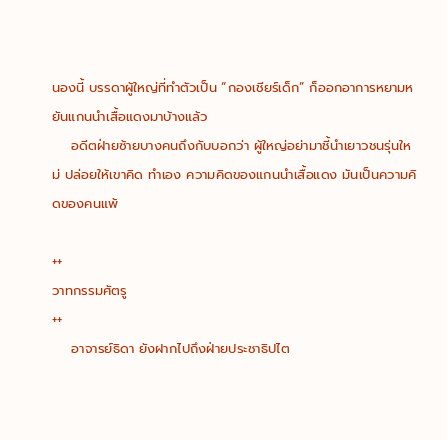นองนี้ บรรดาผู้ใหญ่ที่ทำตัวเป็น “กองเชียร์เด็ก” ก็ออกอาการหยามหยันแกนนำเสื้อแดงมาบ้างแล้ว
    อดีตฝ่ายซ้ายบางคนถึงกับบอกว่า ผู้ใหญ่อย่ามาชี้นำเยาวชนรุ่นใหม่ ปล่อยให้เขาคิด ทำเอง ความคิดของแกนนำเสื้อแดง มันเป็นความคิดของคนแพ้

++
วาทกรรมศัตรู
++
    อาจารย์ธิดา ยังฝากไปถึงฝ่ายประชาธิปไต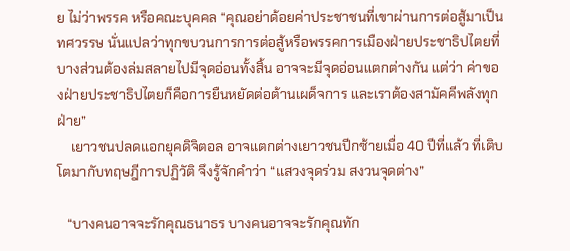ย ไม่ว่าพรรค หรือคณะบุคคล “คุณอย่าด้อยค่าประชาชนที่เขาผ่านการต่อสู้มาเป็นทศวรรษ นั่นแปลว่าทุกขบวนการการต่อสู้หรือพรรคการเมืองฝ่ายประชาธิปไตยที่บางส่วนต้องล่มสลายไปมีจุดอ่อนทั้งสิ้น อาจจะมีจุดอ่อนแตกต่างกัน แต่ว่า ค่าของฝ่ายประชาธิปไตยก็คือการยืนหยัดต่อต้านเผด็จการ และเราต้องสามัคคีพลังทุกฝ่าย”
    เยาวชนปลดแอกยุคดิจิตอล อาจแตกต่างเยาวชนปีกซ้ายเมื่อ 40 ปีที่แล้ว ที่เติบโตมากับทฤษฎีการปฏิวัติ จึงรู้จักคำว่า “แสวงจุดร่วม สงวนจุดต่าง”

   “บางคนอาจจะรักคุณธนาธร บางคนอาจจะรักคุณทัก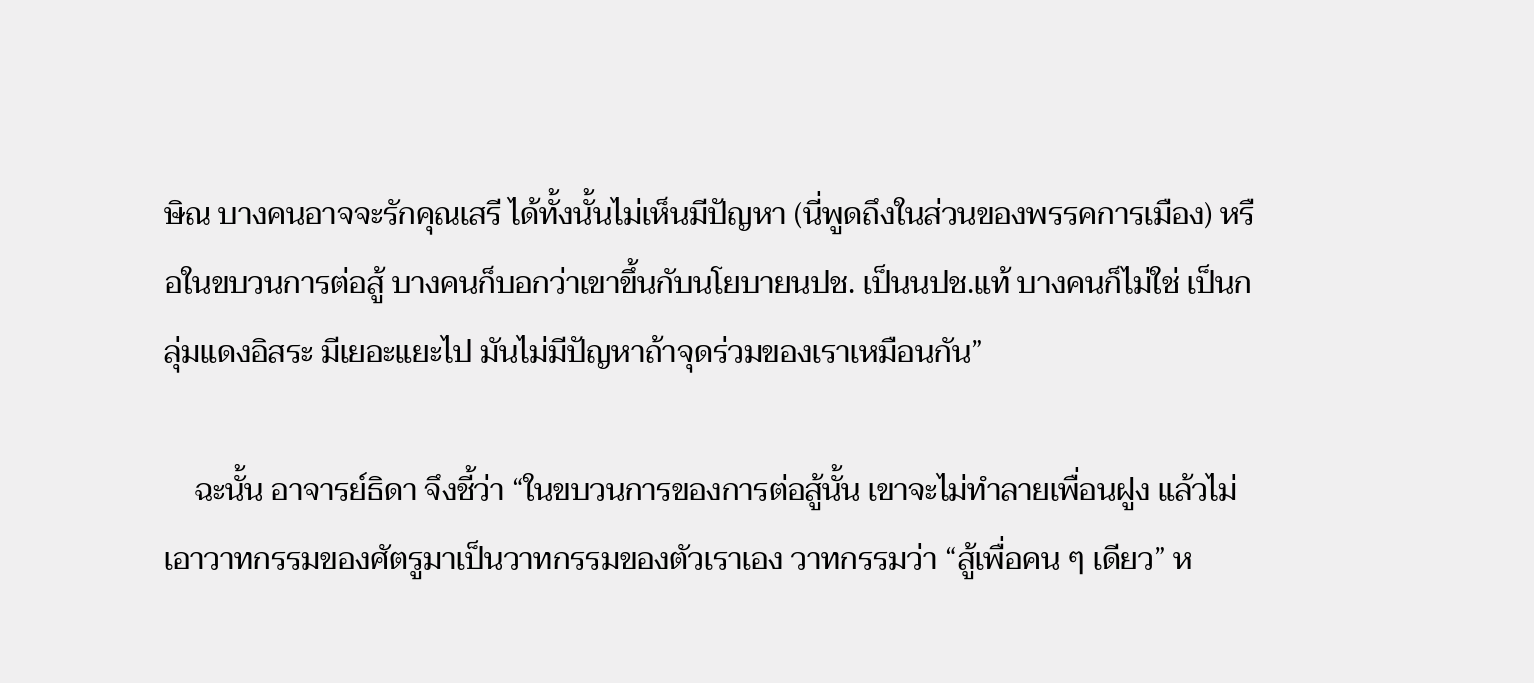ษิณ บางคนอาจจะรักคุณเสรี ได้ทั้งนั้นไม่เห็นมีปัญหา (นี่พูดถึงในส่วนของพรรคการเมือง) หรือในขบวนการต่อสู้ บางคนก็บอกว่าเขาขึ้นกับนโยบายนปช. เป็นนปช.แท้ บางคนก็ไม่ใช่ เป็นกลุ่มแดงอิสระ มีเยอะแยะไป มันไม่มีปัญหาถ้าจุดร่วมของเราเหมือนกัน”

    ฉะนั้น อาจารย์ธิดา จึงชี้ว่า “ในขบวนการของการต่อสู้นั้น เขาจะไม่ทำลายเพื่อนฝูง แล้วไม่เอาวาทกรรมของศัตรูมาเป็นวาทกรรมของตัวเราเอง วาทกรรมว่า “สู้เพื่อคน ๆ เดียว” ห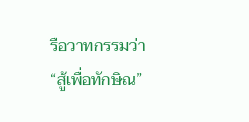รือวาทกรรมว่า “สู้เพื่อทักษิณ”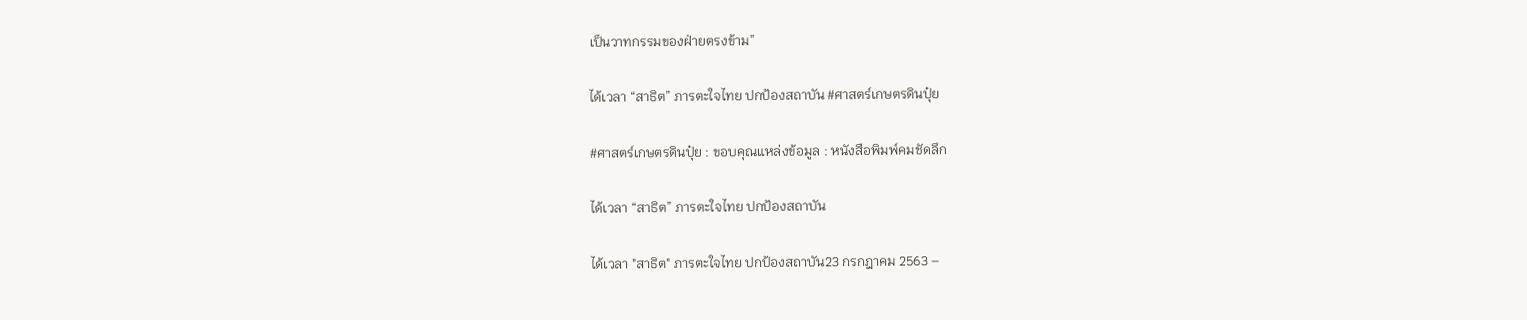เป็นวาทกรรมของฝ่ายตรงข้าม”

ได้เวลา “สาธิต” ภารตะใจไทย ปกป้องสถาบัน #ศาสตร์เกษตรดินปุ๋ย

#ศาสตร์เกษตรดินปุ๋ย : ขอบคุณแหล่งข้อมูล : หนังสือพิมพ์คมชัดลึก

ได้เวลา “สาธิต” ภารตะใจไทย ปกป้องสถาบัน

ได้เวลา "สาธิต" ภารตะใจไทย ปกป้องสถาบัน23 กรกฎาคม 2563 –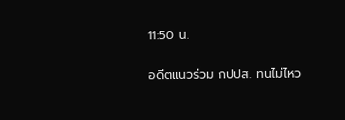11:50 น.

อดีตแนวร่วม กปปส. ทนไม่ไหว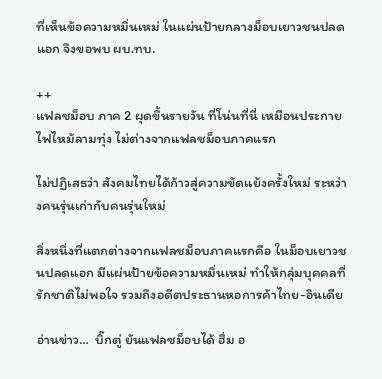ที่เห็นข้อความหมิ่นเหม่ ในแผ่นป้ายกลางม็อบเยาวชนปลดแอก จึงขอพบ ผบ.ทบ.

++
แฟลชม็อบ ภาค 2 ผุดขึ้นรายวัน ที่โน่นที่นี่ เหมือนประกายไฟไหม้ลามทุ่ง ไม่ต่างจากแฟลชม็อบภาคแรก

ไม่ปฏิเสธว่า สังคมไทยได้ก้าวสู่ความขัดแย้งครั้งใหม่ ระหว่างคนรุ่นเก่ากับคนรุ่นใหม่

สิ่งหนึ่งที่แตกต่างจากแฟลชม็อบภาคแรกคือ ในม็อบเยาวชนปลดแอก มีแผ่นป้ายข้อความหมิ่นเหม่ ทำให้กลุ่มบุคคลที่รักชาติไม่พอใจ รวมถึงอดีตประธานหอการค้าไทย-อินเดีย

อ่านข่าว…  บิ๊กตู่ ยันแฟลชม็อบได้ ฮึ่ม อ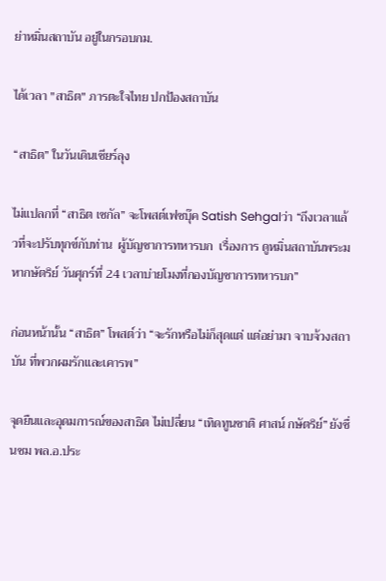ย่าหมิ่นสถาบัน อยู่ในกรอบกม.

ได้เวลา "สาธิต" ภารตะใจไทย ปกป้องสถาบัน

“สาธิต” ในวันเดินเชียร์ลุง

ไม่แปลกที่ “สาธิต เซกัล” จะโพสต์เฟซบุ๊ค Satish Sehgalว่า “ถึงเวลาแล้วที่จะปรับทุกข์กับท่าน  ผู้บัญชาการทหารบก  เรื่องการ ดูหมิ่นสถาบันพระมหากษัตริย์ วันศุกร์ที่ 24 เวลาบ่ายโมงที่กองบัญชาการทหารบก”

ก่อนหน้านั้น “สาธิต” โพสต์ว่า “จะรักหรือไม่ก็สุดแต่ แต่อย่ามา จาบจ้วงสถาบัน ที่พวกผมรักและเคารพ”

จุดยืนและอุดมการณ์ของสาธิต ไม่เปลี่ยน “เทิดทูนชาติ ศาสน์ กษัตริย์” ยังชื่นชม พล.อ.ประ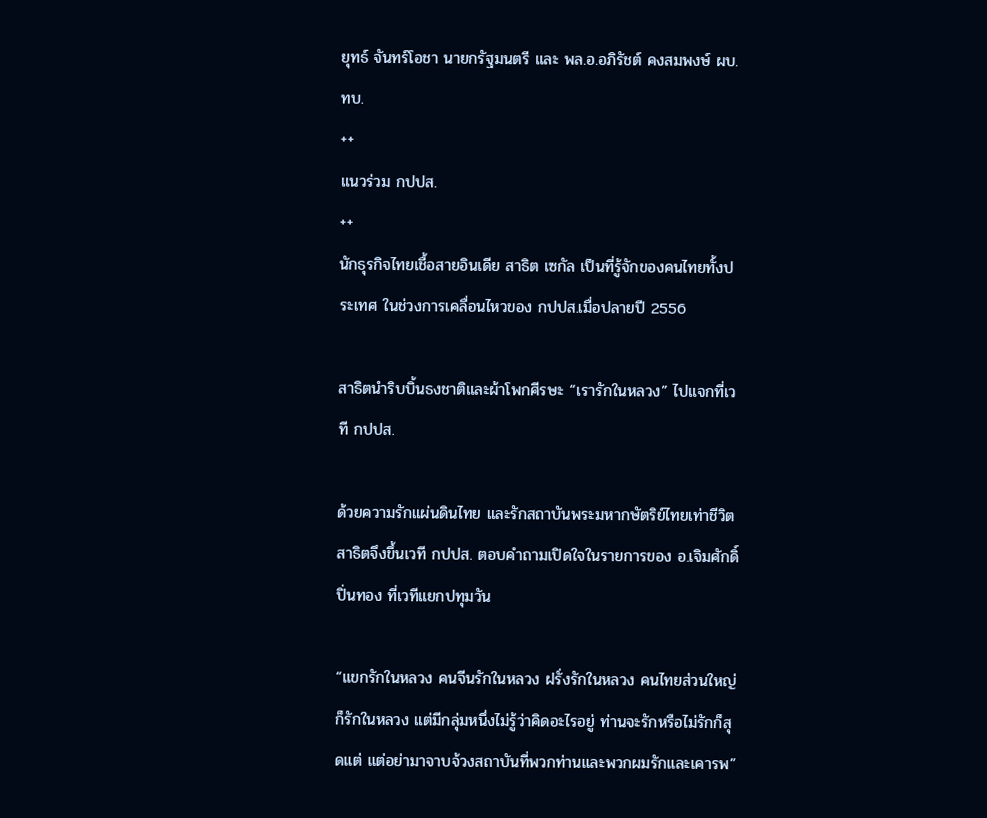ยุทธ์ จันทร์โอชา นายกรัฐมนตรี และ พล.อ.อภิรัชต์ คงสมพงษ์ ผบ.ทบ.
++
แนวร่วม กปปส.
++
นักธุรกิจไทยเชื้อสายอินเดีย สาธิต เซกัล เป็นที่รู้จักของคนไทยทั้งประเทศ ในช่วงการเคลื่อนไหวของ กปปส.เมื่อปลายปี 2556

สาธิตนำริบบิ้นธงชาติและผ้าโพกศีรษะ “เรารักในหลวง” ไปแจกที่เวที กปปส.

ด้วยความรักแผ่นดินไทย และรักสถาบันพระมหากษัตริย์ไทยเท่าชีวิต สาธิตจึงขึ้นเวที กปปส. ตอบคำถามเปิดใจในรายการของ อ.เจิมศักดิ์ ปิ่นทอง ที่เวทีแยกปทุมวัน

“แขกรักในหลวง คนจีนรักในหลวง ฝรั่งรักในหลวง คนไทยส่วนใหญ่ก็รักในหลวง แต่มีกลุ่มหนึ่งไม่รู้ว่าคิดอะไรอยู่ ท่านจะรักหรือไม่รักก็สุดแต่ แต่อย่ามาจาบจ้วงสถาบันที่พวกท่านและพวกผมรักและเคารพ”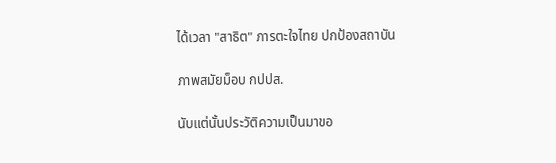ได้เวลา "สาธิต" ภารตะใจไทย ปกป้องสถาบัน

ภาพสมัยม็อบ กปปส.

นับแต่นั้นประวัติความเป็นมาขอ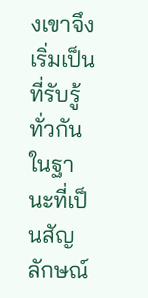งเขาจึงเริ่มเป็นที่รับรู้ทั่วกัน ในฐานะที่เป็นสัญลักษณ์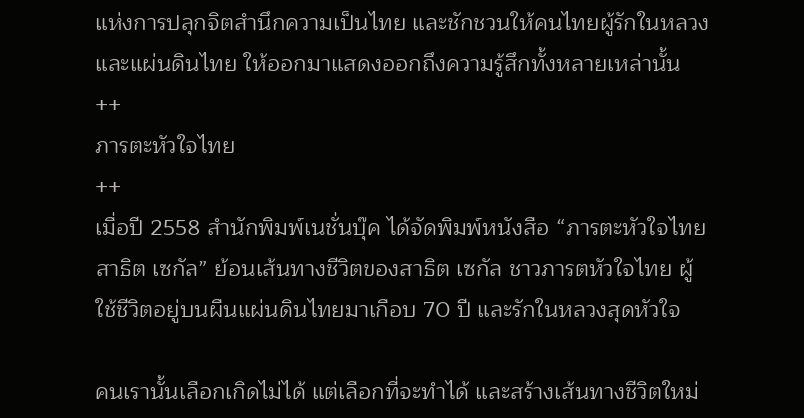แห่งการปลุกจิตสำนึกความเป็นไทย และชักชวนให้คนไทยผู้รักในหลวงและแผ่นดินไทย ให้ออกมาแสดงออกถึงความรู้สึกทั้งหลายเหล่านั้น
++
ภารตะหัวใจไทย
++
เมื่อปี 2558 สำนักพิมพ์เนชั่นบุ๊ค ได้จัดพิมพ์หนังสือ “ภารตะหัวใจไทย สาธิต เซกัล” ย้อนเส้นทางชีวิตของสาธิต เซกัล ชาวภารตหัวใจไทย ผู้ใช้ชีวิตอยู่บนผืนแผ่นดินไทยมาเกือบ 70 ปี และรักในหลวงสุดหัวใจ

คนเรานั้นเลือกเกิดไม่ได้ แต่เลือกที่จะทำได้ และสร้างเส้นทางชีวิตใหม่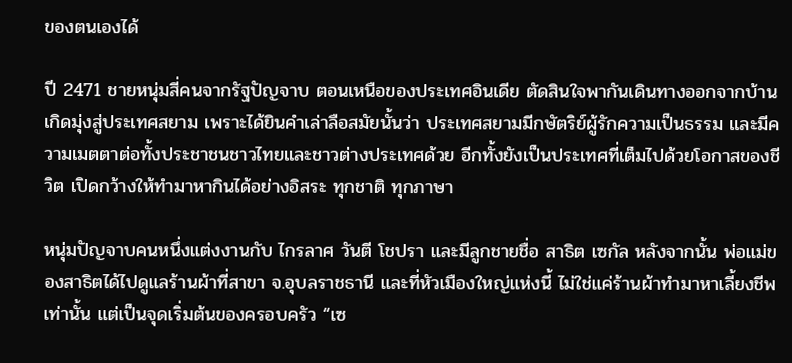ของตนเองได้

ปี 2471 ชายหนุ่มสี่คนจากรัฐปัญจาบ ตอนเหนือของประเทศอินเดีย ตัดสินใจพากันเดินทางออกจากบ้านเกิดมุ่งสู่ประเทศสยาม เพราะได้ยินคำเล่าลือสมัยนั้นว่า ประเทศสยามมีกษัตริย์ผู้รักความเป็นธรรม และมีความเมตตาต่อทั้งประชาชนชาวไทยและชาวต่างประเทศด้วย อีกทั้งยังเป็นประเทศที่เต็มไปด้วยโอกาสของชีวิต เปิดกว้างให้ทำมาหากินได้อย่างอิสระ ทุกชาติ ทุกภาษา

หนุ่มปัญจาบคนหนึ่งแต่งงานกับ ไกรลาศ วันตี โชปรา และมีลูกชายชื่อ สาธิต เซกัล หลังจากนั้น พ่อแม่ของสาธิตได้ไปดูแลร้านผ้าที่สาขา จ.อุบลราชธานี และที่หัวเมืองใหญ่แห่งนี้ ไม่ใช่แค่ร้านผ้าทำมาหาเลี้ยงชีพเท่านั้น แต่เป็นจุดเริ่มต้นของครอบครัว “เซ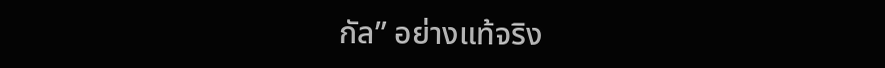กัล” อย่างแท้จริง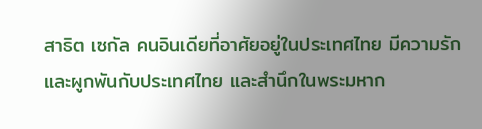สาธิต เซกัล คนอินเดียที่อาศัยอยู่ในประเทศไทย มีความรักและผูกพันกับประเทศไทย และสำนึกในพระมหาก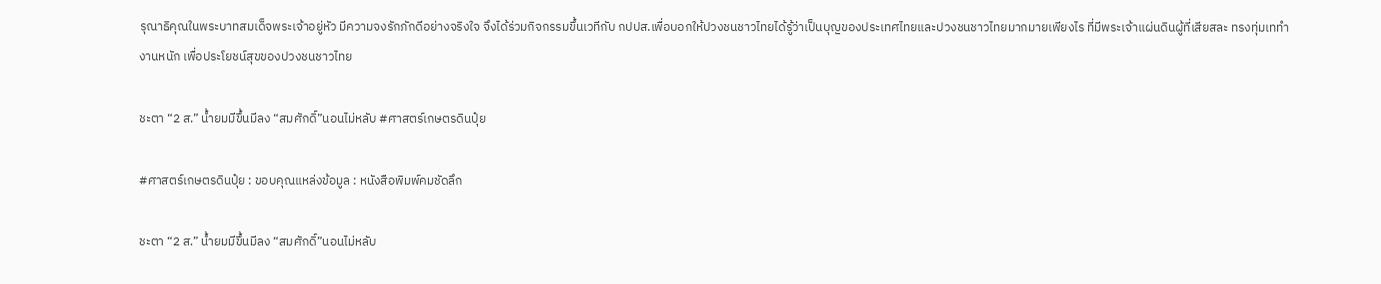รุณาธิคุณในพระบาทสมเด็จพระเจ้าอยู่หัว มีความจงรักภักดีอย่างจริงใจ จึงได้ร่วมกิจกรรมขึ้นเวทีกับ กปปส.เพื่อบอกให้ปวงชนชาวไทยได้รู้ว่าเป็นบุญของประเทศไทยและปวงชนชาวไทยมากมายเพียงไร ที่มีพระเจ้าแผ่นดินผู้ที่เสียสละ ทรงทุ่มเททำงานหนัก เพื่อประโยชน์สุขของปวงชนชาวไทย

ชะตา “2 ส.” น้ำยมมีขึ้นมีลง “สมศักดิ์”นอนไม่หลับ #ศาสตร์เกษตรดินปุ๋ย

#ศาสตร์เกษตรดินปุ๋ย : ขอบคุณแหล่งข้อมูล : หนังสือพิมพ์คมชัดลึก

ชะตา “2 ส.” น้ำยมมีขึ้นมีลง “สมศักดิ์”นอนไม่หลับ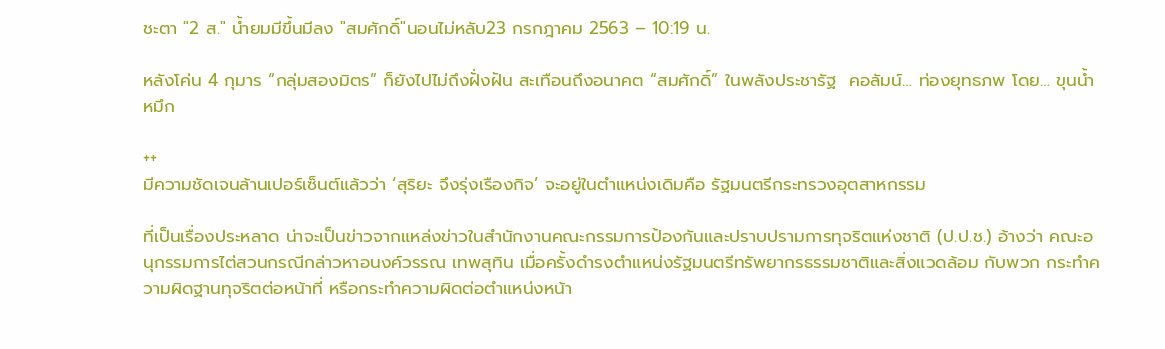ชะตา "2 ส." น้ำยมมีขึ้นมีลง "สมศักดิ์"นอนไม่หลับ23 กรกฎาคม 2563 – 10:19 น.

หลังโค่น 4 กุมาร “กลุ่มสองมิตร” ก็ยังไปไม่ถึงฝั่งฝัน สะเทือนถึงอนาคต “สมศักดิ์” ในพลังประชารัฐ  คอลัมน์… ท่องยุทธภพ โดย… ขุนน้ำหมึก

++
มีความชัดเจนล้านเปอร์เซ็นต์แล้วว่า ‘สุริยะ จึงรุ่งเรืองกิจ’ จะอยู่ในตำแหน่งเดิมคือ รัฐมนตรีกระทรวงอุตสาหกรรม

ที่เป็นเรื่องประหลาด น่าจะเป็นข่าวจากแหล่งข่าวในสำนักงานคณะกรรมการป้องกันและปราบปรามการทุจริตแห่งชาติ (ป.ป.ช.) อ้างว่า คณะอนุกรรมการไต่สวนกรณีกล่าวหาอนงค์วรรณ เทพสุทิน เมื่อครั้งดำรงตำแหน่งรัฐมนตรีทรัพยากรธรรมชาติและสิ่งแวดล้อม กับพวก กระทำความผิดฐานทุจริตต่อหน้าที่ หรือกระทำความผิดต่อตำแหน่งหน้า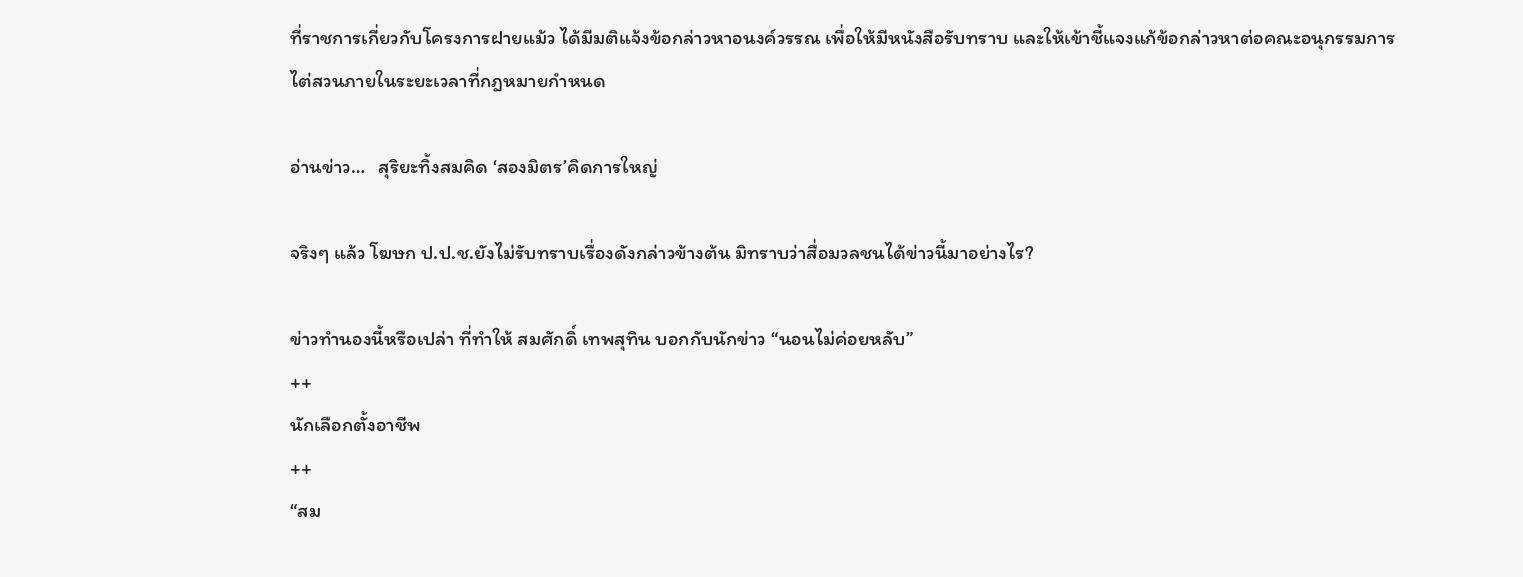ที่ราชการเกี่ยวกับโครงการฝายแม้ว ได้มีมติแจ้งข้อกล่าวหาอนงค์วรรณ เพื่อให้มีหนังสือรับทราบ และให้เข้าชี้แจงแก้ข้อกล่าวหาต่อคณะอนุกรรมการไต่สวนภายในระยะเวลาที่กฎหมายกำหนด

อ่านข่าว…   สุริยะทิ้งสมคิด ‘สองมิตร’คิดการใหญ่

จริงๆ แล้ว โฆษก ป.ป.ช.ยังไม่รับทราบเรื่องดังกล่าวข้างต้น มิทราบว่าสื่อมวลชนได้ข่าวนี้มาอย่างไร?

ข่าวทำนองนี้หรือเปล่า ที่ทำให้ สมศักดิ์ เทพสุทิน บอกกับนักข่าว “นอนไม่ค่อยหลับ”
++
นักเลือกตั้งอาชีพ
++
“สม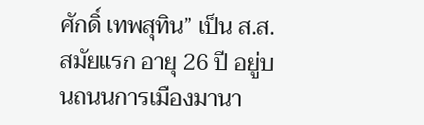ศักดิ์ เทพสุทิน” เป็น ส.ส.สมัยแรก อายุ 26 ปี อยู่บนถนนการเมืองมานา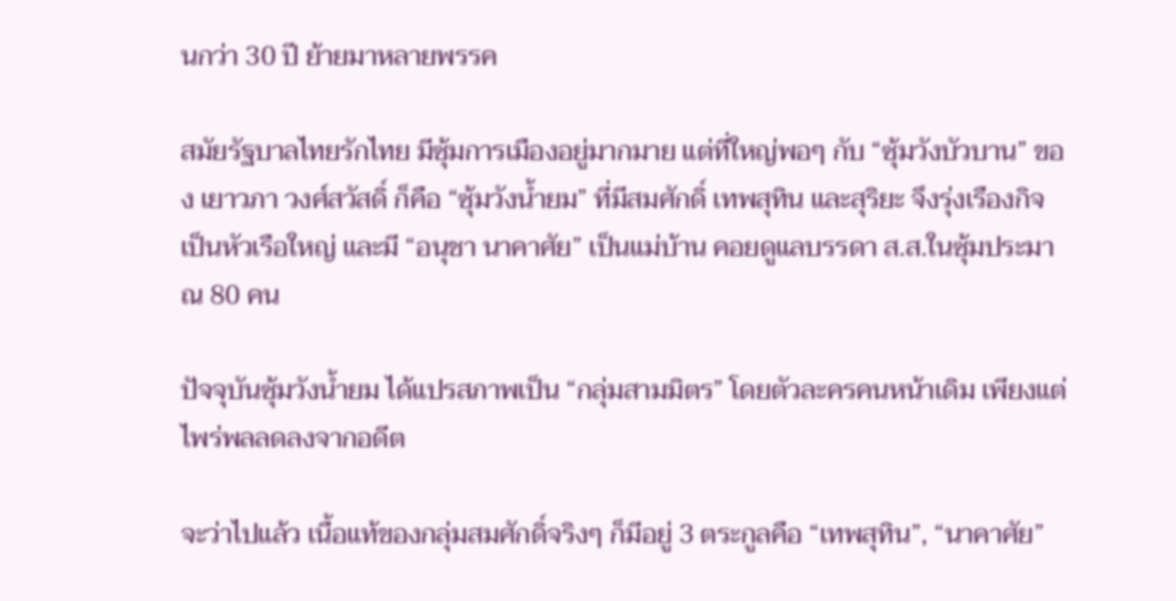นกว่า 30 ปี ย้ายมาหลายพรรค

สมัยรัฐบาลไทยรักไทย มีซุ้มการเมืองอยู่มากมาย แต่ที่ใหญ่พอๆ กับ “ซุ้มวังบัวบาน” ของ เยาวภา วงศ์สวัสดิ์ ก็คือ “ซุ้มวังน้ำยม” ที่มีสมศักดิ์ เทพสุทิน และสุริยะ จึงรุ่งเรืองกิจ เป็นหัวเรือใหญ่ และมี “อนุชา นาคาศัย” เป็นแม่บ้าน คอยดูแลบรรดา ส.ส.ในซุ้มประมาณ 80 คน

ปัจจุบันซุ้มวังน้ำยม ได้แปรสภาพเป็น “กลุ่มสามมิตร” โดยตัวละครคนหน้าเดิม เพียงแต่ไพร่พลลดลงจากอดีต

จะว่าไปแล้ว เนื้อแท้ของกลุ่มสมศักดิ์จริงๆ ก็มีอยู่ 3 ตระกูลคือ “เทพสุทิน”, “นาคาศัย”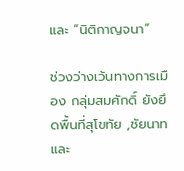และ “นิติกาญจนา”

ช่วงว่างเว้นทางการเมือง กลุ่มสมศักดิ์ ยังยึดพื้นที่สุโขทัย ,ชัยนาท และ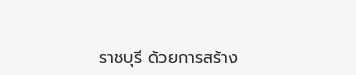ราชบุรี ด้วยการสร้าง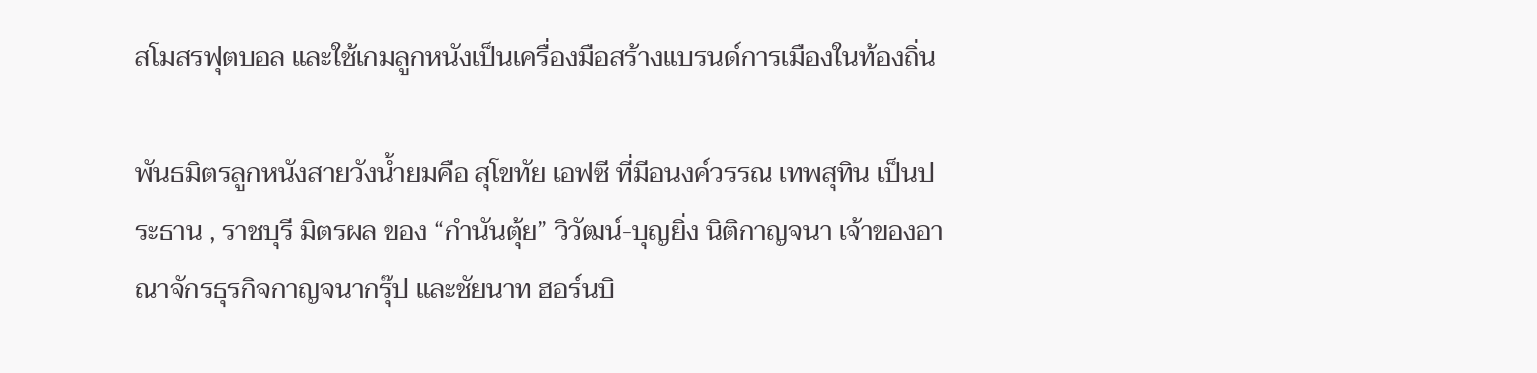สโมสรฟุตบอล และใช้เกมลูกหนังเป็นเครื่องมือสร้างแบรนด์การเมืองในท้องถิ่น

พันธมิตรลูกหนังสายวังน้ำยมคือ สุโขทัย เอฟซี ที่มีอนงค์วรรณ เทพสุทิน เป็นประธาน , ราชบุรี มิตรผล ของ “กำนันตุ้ย” วิวัฒน์-บุญยิ่ง นิติกาญจนา เจ้าของอาณาจักรธุรกิจกาญจนากรุ๊ป และชัยนาท ฮอร์นบิ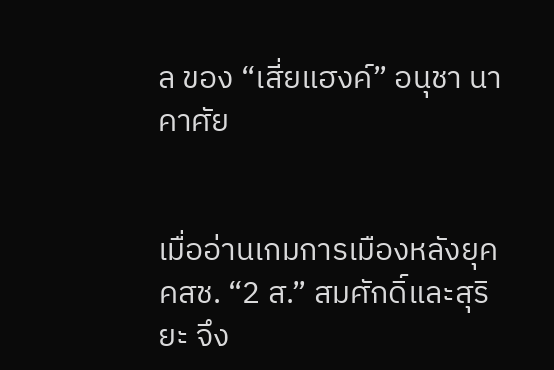ล ของ “เสี่ยแฮงค์” อนุชา นาคาศัย


เมื่ออ่านเกมการเมืองหลังยุค คสช. “2 ส.” สมศักดิ์และสุริยะ จึง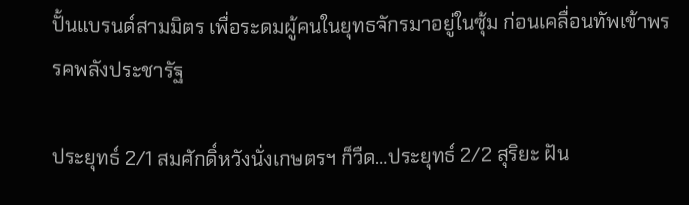ปั้นแบรนด์สามมิตร เพื่อระดมผู้คนในยุทธจักรมาอยู่ในซุ้ม ก่อนเคลื่อนทัพเข้าพรรคพลังประชารัฐ

ประยุทธ์ 2/1 สมศักดิ์หวังนั่งเกษตรฯ ก็วืด…ประยุทธ์ 2/2 สุริยะ ฝัน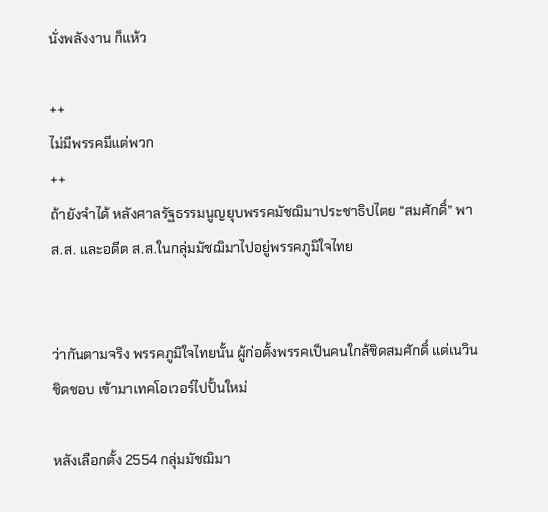นั่งพลังงาน ก็แห้ว

++
ไม่มีพรรคมีแต่พวก
++
ถ้ายังจำได้ หลังศาลรัฐธรรมนูญยุบพรรคมัชฌิมาประชาธิปไตย “สมศักดิ์” พา ส.ส. และอดีต ส.ส.ในกลุ่มมัชฌิมาไปอยู่พรรคภูมิใจไทย


ว่ากันตามจริง พรรคภูมิใจไทยนั้น ผู้ก่อตั้งพรรคเป็นคนใกล้ชิดสมศักดิ์ แต่เนวิน ชิดชอบ เข้ามาเทคโอเวอร์ไปปั้นใหม่

หลังเลือกตั้ง 2554 กลุ่มมัชฌิมา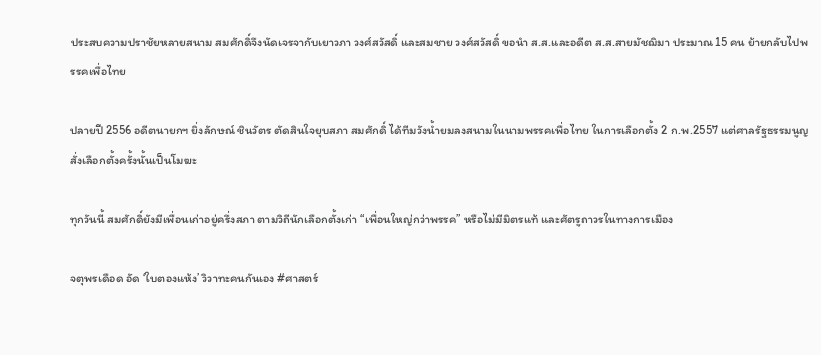ประสบความปราชัยหลายสนาม สมศักดิ์จึงนัดเจรจากับเยาวภา วงศ์สวัสดิ์ และสมชาย วงศ์สวัสดิ์ ขอนำ ส.ส.และอดีต ส.ส.สายมัชฌิมา ประมาณ 15 คน ย้ายกลับไปพรรคเพื่อไทย

ปลายปี 2556 อดีตนายกฯ ยิ่งลักษณ์ ชินวัตร ตัดสินใจยุบสภา สมศักดิ์ ได้ทีมวังน้ำยมลงสนามในนามพรรคเพื่อไทย ในการเลือกตั้ง 2 ก.พ.2557 แต่ศาลรัฐธรรมนูญสั่งเลือกตั้งครั้งนั้นเป็นโมฆะ

ทุกวันนี้ สมศักดิ์ยังมีเพื่อนเก่าอยู่ครึ่งสภา ตามวิถีนักเลือกตั้งเก่า “เพื่อนใหญ่กว่าพรรค” หรือไม่มีมิตรแท้ และศัตรูถาวรในทางการเมือง

จตุพรเดือด อัด ‘ใบตองแห้ง’ วิวาทะคนกันเอง #ศาสตร์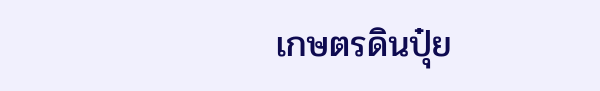เกษตรดินปุ๋ย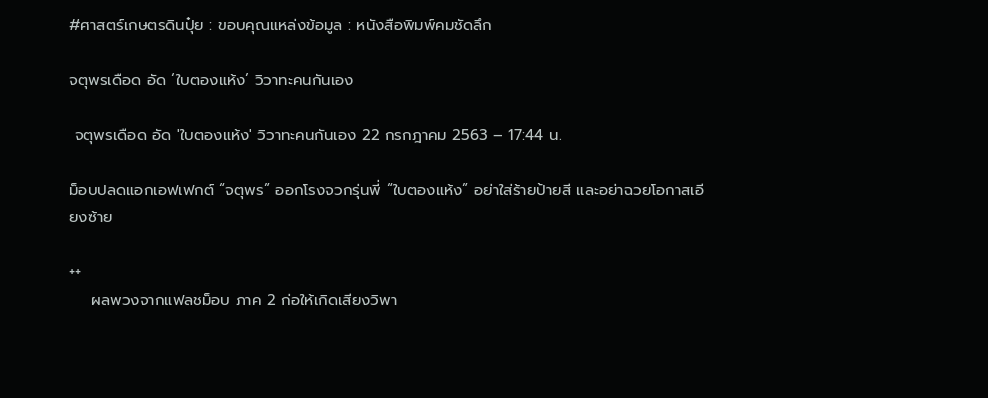#ศาสตร์เกษตรดินปุ๋ย : ขอบคุณแหล่งข้อมูล : หนังสือพิมพ์คมชัดลึก

จตุพรเดือด อัด ‘ใบตองแห้ง’ วิวาทะคนกันเอง

 จตุพรเดือด อัด 'ใบตองแห้ง' วิวาทะคนกันเอง 22 กรกฎาคม 2563 – 17:44 น.

ม็อบปลดแอกเอฟเฟกต์ “จตุพร” ออกโรงจวกรุ่นพี่ “ใบตองแห้ง” อย่าใส่ร้ายป้ายสี และอย่าฉวยโอกาสเอียงซ้าย

++
    ผลพวงจากแฟลชม็อบ ภาค 2 ก่อให้เกิดเสียงวิพา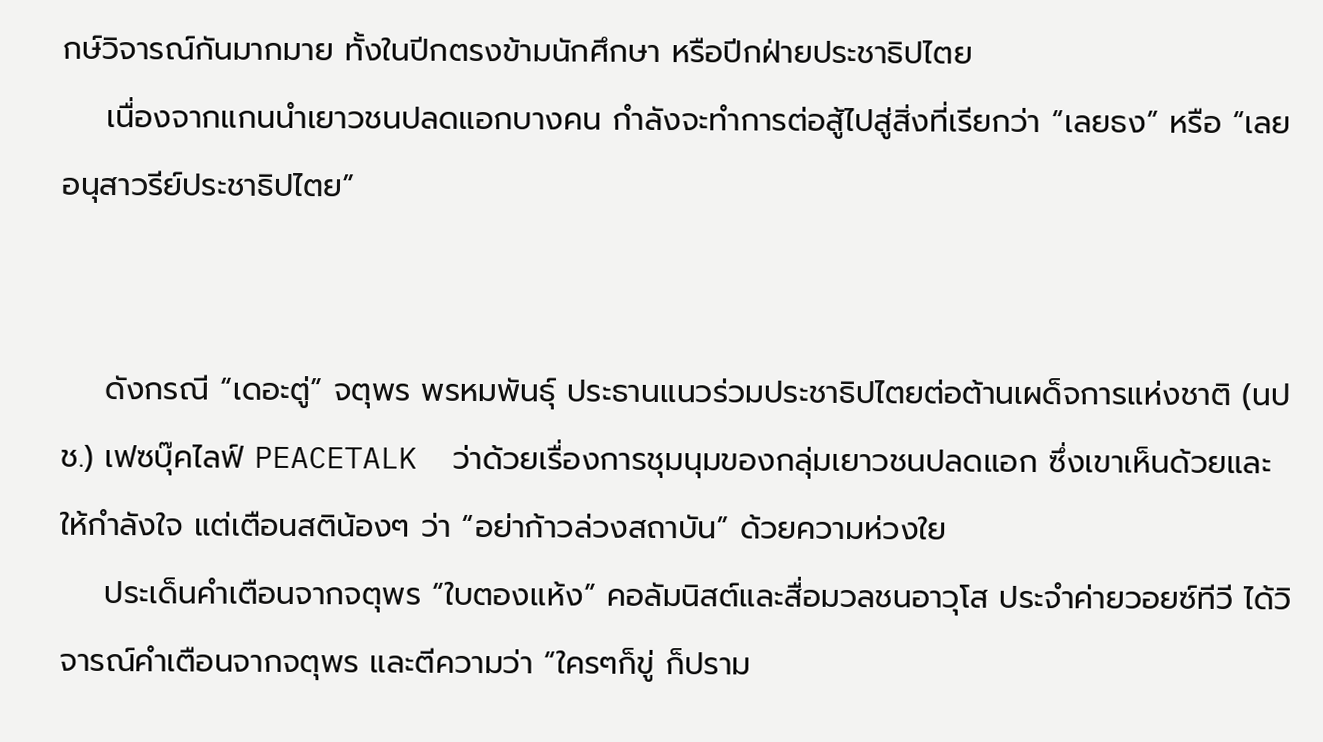กษ์วิจารณ์กันมากมาย ทั้งในปีกตรงข้ามนักศึกษา หรือปีกฝ่ายประชาธิปไตย
    เนื่องจากแกนนำเยาวชนปลดแอกบางคน กำลังจะทำการต่อสู้ไปสู่สิ่งที่เรียกว่า “เลยธง” หรือ “เลยอนุสาวรีย์ประชาธิปไตย”


    ดังกรณี “เดอะตู่” จตุพร พรหมพันธุ์ ประธานแนวร่วมประชาธิปไตยต่อต้านเผด็จการแห่งชาติ (นปช.) เฟซบุ๊คไลฟ์ PEACETALK  ว่าด้วยเรื่องการชุมนุมของกลุ่มเยาวชนปลดแอก ซึ่งเขาเห็นด้วยและให้กำลังใจ แต่เตือนสติน้องๆ ว่า “อย่าก้าวล่วงสถาบัน” ด้วยความห่วงใย
    ประเด็นคำเตือนจากจตุพร “ใบตองแห้ง” คอลัมนิสต์และสื่อมวลชนอาวุโส ประจำค่ายวอยซ์ทีวี ได้วิจารณ์คำเตือนจากจตุพร และตีความว่า “ใครๆก็ขู่ ก็ปราม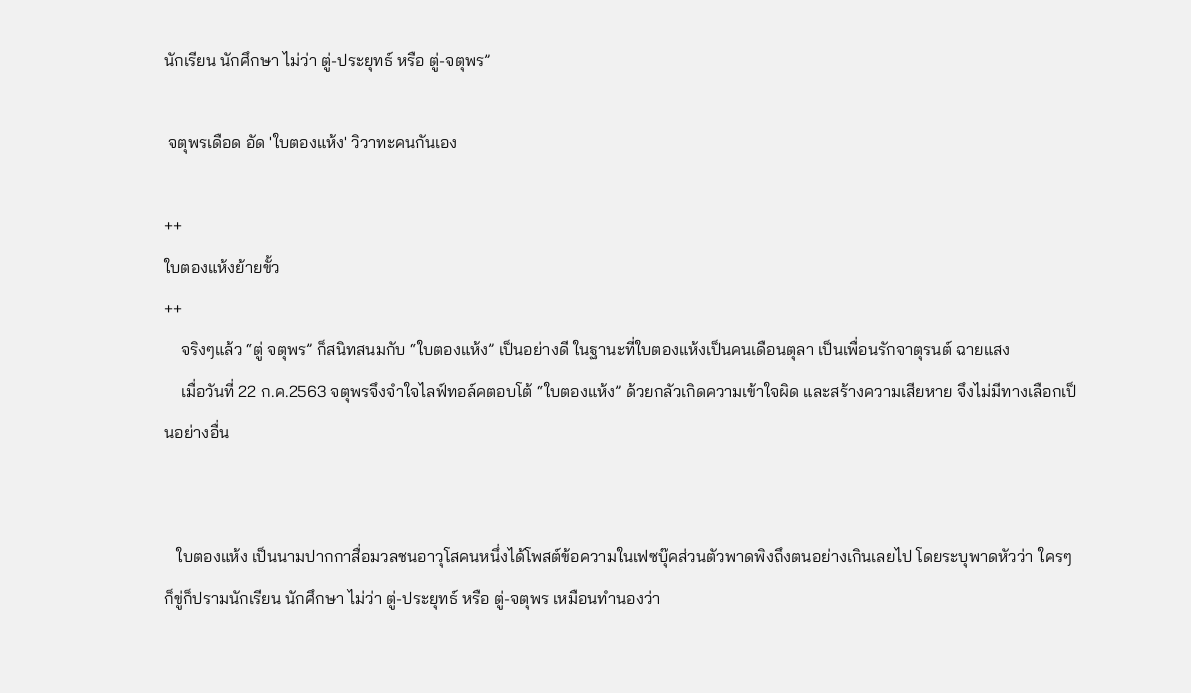นักเรียน นักศึกษา ไม่ว่า ตู่-ประยุทธ์ หรือ ตู่-จตุพร”

 จตุพรเดือด อัด 'ใบตองแห้ง' วิวาทะคนกันเอง

++
ใบตองแห้งย้ายขั้ว
++
    จริงๆแล้ว “ตู่ จตุพร” ก็สนิทสนมกับ “ใบตองแห้ง” เป็นอย่างดี ในฐานะที่ใบตองแห้งเป็นคนเดือนตุลา เป็นเพื่อนรักจาตุรนต์ ฉายแสง
    เมื่อวันที่ 22 ก.ค.2563 จตุพรจึงจำใจไลฟ์ทอล์คตอบโต้ “ใบตองแห้ง” ด้วยกลัวเกิดความเข้าใจผิด และสร้างความเสียหาย จึงไม่มีทางเลือกเป็นอย่างอื่น


   ใบตองแห้ง เป็นนามปากกาสื่อมวลชนอาวุโสคนหนึ่งได้โพสต์ข้อความในเฟซบุ๊คส่วนตัวพาดพิงถึงตนอย่างเกินเลยไป โดยระบุพาดหัวว่า ใครๆก็ขู่ก็ปรามนักเรียน นักศึกษา ไม่ว่า ตู่-ประยุทธ์ หรือ ตู่-จตุพร เหมือนทำนองว่า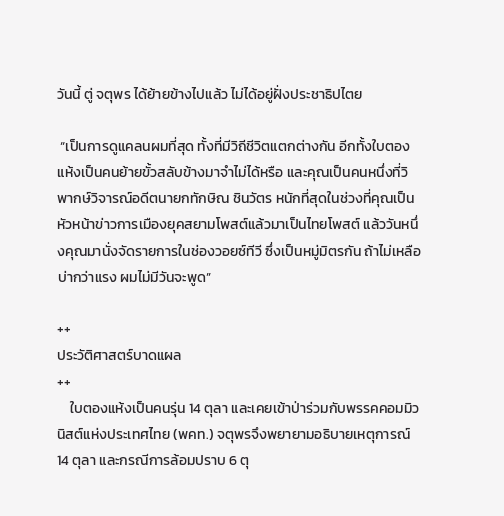วันนี้ ตู่ จตุพร ได้ย้ายข้างไปแล้ว ไม่ได้อยู่ฝั่งประชาธิปไตย

 “เป็นการดูแคลนผมที่สุด ทั้งที่มีวิถีชีวิตแตกต่างกัน อีกทั้งใบตองแห้งเป็นคนย้ายขั้วสลับข้างมาจำไม่ได้หรือ และคุณเป็นคนหนึ่งที่วิพากษ์วิจารณ์อดีตนายกทักษิณ ชินวัตร หนักที่สุดในช่วงที่คุณเป็นหัวหน้าข่าวการเมืองยุคสยามโพสต์แล้วมาเป็นไทยโพสต์ แล้ววันหนึ่งคุณมานั่งจัดรายการในช่องวอยซ์ทีวี ซึ่งเป็นหมู่มิตรกัน ถ้าไม่เหลือบ่ากว่าแรง ผมไม่มีวันจะพูด”

++
ประวัติศาสตร์บาดแผล
++
    ใบตองแห้งเป็นคนรุ่น 14 ตุลา และเคยเข้าป่าร่วมกับพรรคคอมมิวนิสต์แห่งประเทศไทย (พคท.) จตุพรจึงพยายามอธิบายเหตุการณ์ 14 ตุลา และกรณีการล้อมปราบ 6 ตุ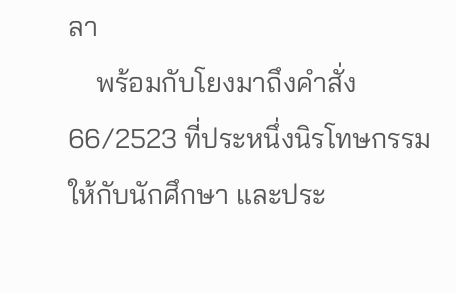ลา
    พร้อมกับโยงมาถึงคำสั่ง 66/2523 ที่ประหนึ่งนิรโทษกรรมให้กับนักศึกษา และประ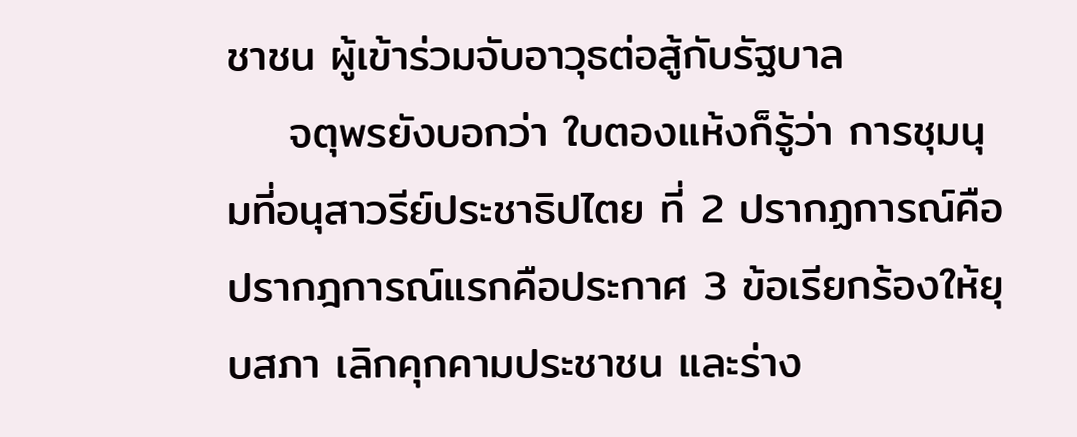ชาชน ผู้เข้าร่วมจับอาวุธต่อสู้กับรัฐบาล
    จตุพรยังบอกว่า ใบตองแห้งก็รู้ว่า การชุมนุมที่อนุสาวรีย์ประชาธิปไตย ที่ 2 ปรากฏการณ์คือ ปรากฎการณ์แรกคือประกาศ 3 ข้อเรียกร้องให้ยุบสภา เลิกคุกคามประชาชน และร่าง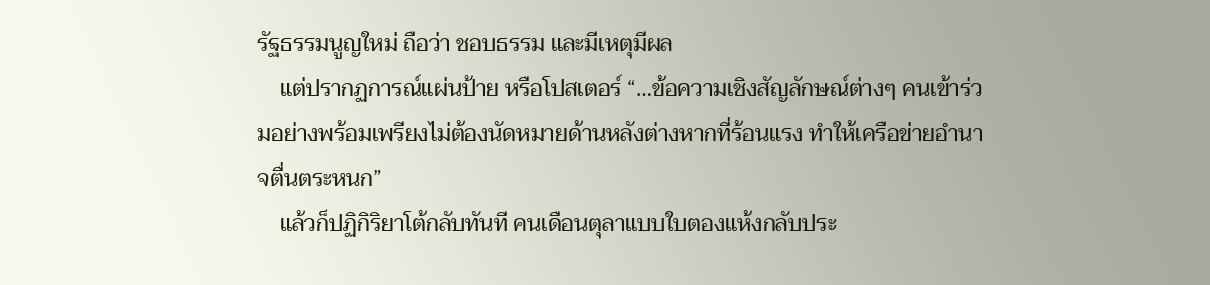รัฐธรรมนูญใหม่ ถือว่า ชอบธรรม และมีเหตุมีผล
    แต่ปรากฏการณ์แผ่นป้าย หรือโปสเตอร์ “…ข้อความเชิงสัญลักษณ์ต่างๆ คนเข้าร่วมอย่างพร้อมเพรียงไม่ต้องนัดหมายด้านหลังต่างหากที่ร้อนแรง ทำให้เครือข่ายอำนาจตื่นตระหนก”
    แล้วก็ปฏิกิริยาโต้กลับทันที คนเดือนตุลาแบบใบตองแห้งกลับประ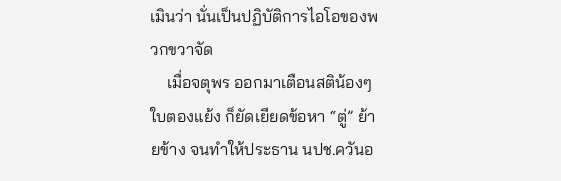เมินว่า นั่นเป็นปฏิบัติการไอโอของพวกขวาจัด
    เมื่อจตุพร ออกมาเตือนสติน้องๆ ใบตองแย้ง ก็ยัดเยียดข้อหา “ตู่” ย้ายข้าง จนทำให้ประธาน นปช.ควันอ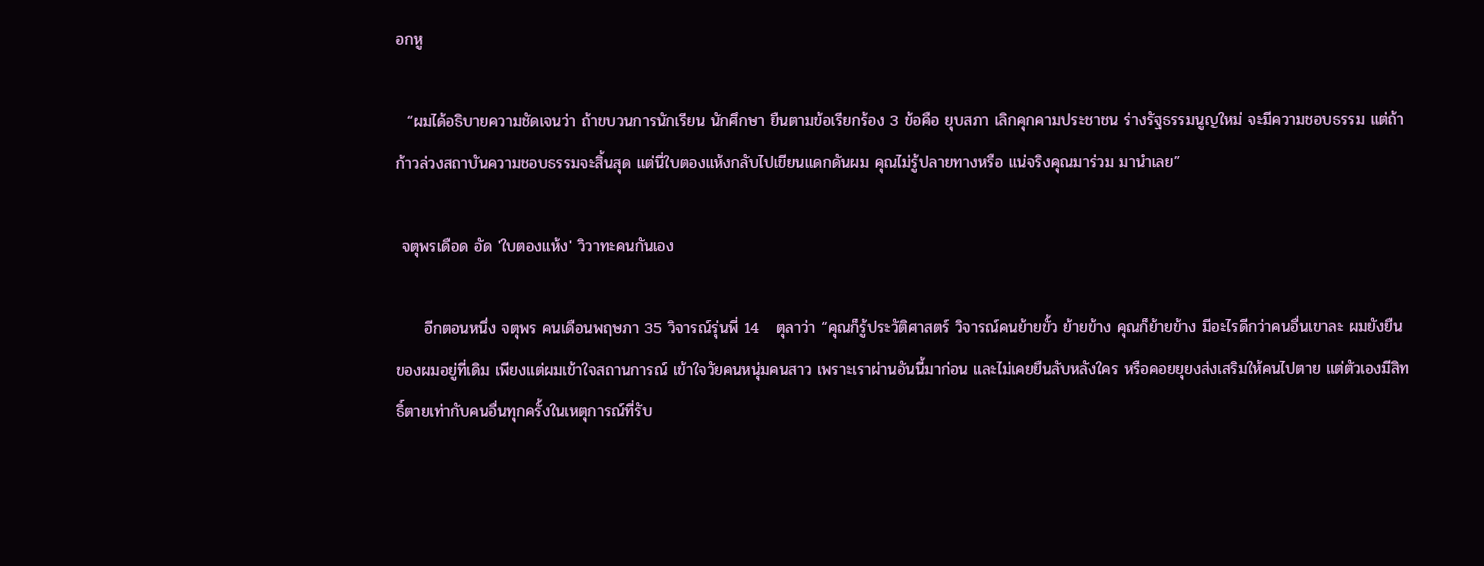อกหู

  “ผมได้อธิบายความชัดเจนว่า ถ้าขบวนการนักเรียน นักศึกษา ยืนตามข้อเรียกร้อง 3 ข้อคือ ยุบสภา เลิกคุกคามประชาชน ร่างรัฐธรรมนูญใหม่ จะมีความชอบธรรม แต่ถ้าก้าวล่วงสถาบันความชอบธรรมจะสิ้นสุด แต่นี่ใบตองแห้งกลับไปเขียนแดกดันผม คุณไม่รู้ปลายทางหรือ แน่จริงคุณมาร่วม มานำเลย”

 จตุพรเดือด อัด 'ใบตองแห้ง' วิวาทะคนกันเอง

     อีกตอนหนึ่ง จตุพร คนเดือนพฤษภา 35 วิจารณ์รุ่นพี่ 14   ตุลาว่า “คุณก็รู้ประวัติศาสตร์ วิจารณ์คนย้ายขั้ว ย้ายข้าง คุณก็ย้ายข้าง มีอะไรดีกว่าคนอื่นเขาละ ผมยังยืนของผมอยู่ที่เดิม เพียงแต่ผมเข้าใจสถานการณ์ เข้าใจวัยคนหนุ่มคนสาว เพราะเราผ่านอันนี้มาก่อน และไม่เคยยืนลับหลังใคร หรือคอยยุยงส่งเสริมให้คนไปตาย แต่ตัวเองมีสิทธิ์ตายเท่ากับคนอื่นทุกครั้งในเหตุการณ์ที่รับ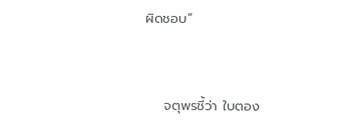ผิดชอบ”


    จตุพรชี้ว่า ใบตอง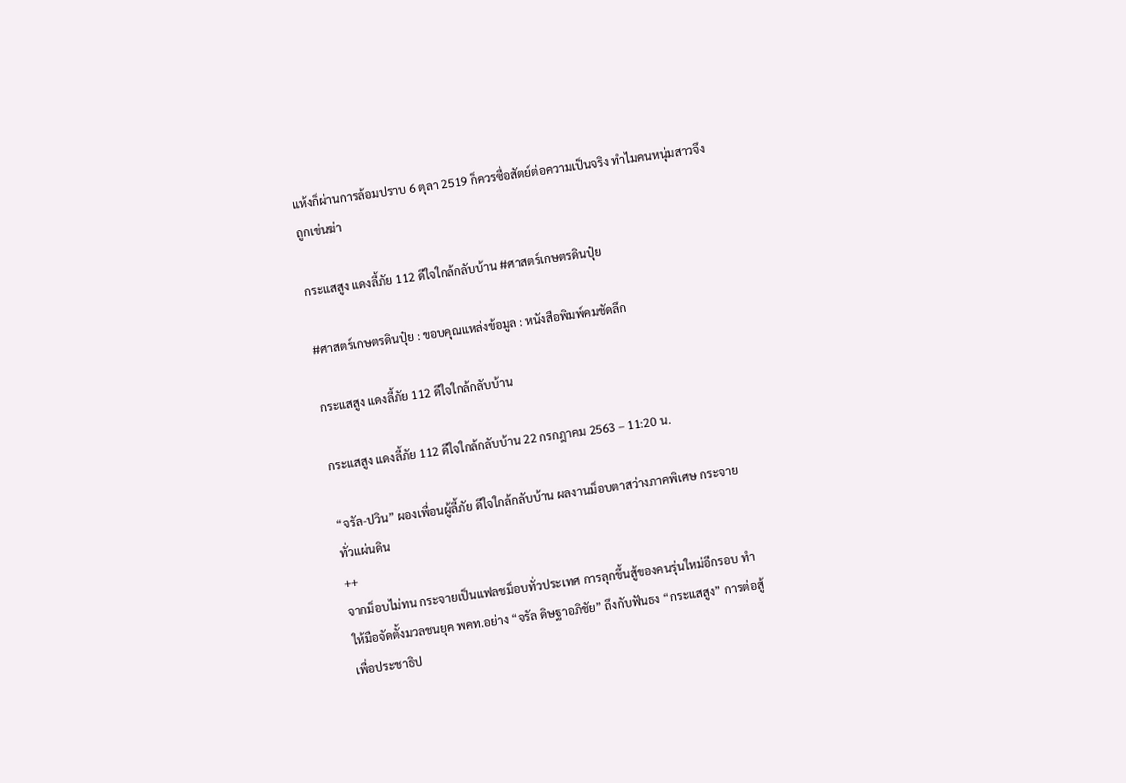แห้งก็ผ่านการล้อมปราบ 6 ตุลา 2519 ก็ควรซื่อสัตย์ต่อความเป็นจริง ทำไมคนหนุ่มสาวจึงถูกเข่นฆ่า

กระแสสูง แดงลี้ภัย 112 ดีใจใกล้กลับบ้าน #ศาสตร์เกษตรดินปุ๋ย

#ศาสตร์เกษตรดินปุ๋ย : ขอบคุณแหล่งข้อมูล : หนังสือพิมพ์คมชัดลึก

กระแสสูง แดงลี้ภัย 112 ดีใจใกล้กลับบ้าน

กระแสสูง แดงลี้ภัย 112 ดีใจใกล้กลับบ้าน 22 กรกฎาคม 2563 – 11:20 น.

“จรัล-ปวิน” ผองเพื่อนผู้ลี้ภัย ดีใจใกล้กลับบ้าน ผลงานม็อบตาสว่างภาคพิเศษ กระจายทั่วแผ่นดิน
++
จากม็อบไม่ทน กระจายเป็นแฟลชม็อบทั่วประเทศ การลุกขึ้นสู้ของคนรุ่นใหม่อีกรอบ ทำให้มือจัดตั้งมวลชนยุค พคท.อย่าง “จรัล ดิษฐาอภิชัย” ถึงกับฟันธง “กระแสสูง” การต่อสู้เพื่อประชาธิป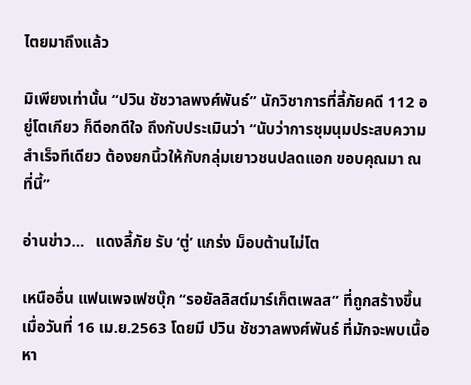ไตยมาถึงแล้ว

มิเพียงเท่านั้น “ปวิน ชัชวาลพงศ์พันธ์” นักวิชาการที่ลี้ภัยคดี 112 อยู่โตเกียว ก็ดีอกดีใจ ถึงกับประเมินว่า “นับว่าการชุมนุมประสบความสำเร็จทีเดียว ต้องยกนิ้วให้กับกลุ่มเยาวชนปลดแอก ขอบคุณมา ณ ที่นี้”

อ่านข่าว…   แดงลี้ภัย รับ ‘ตู่’ แกร่ง ม็อบต้านไม่โต

เหนืออื่น แฟนเพจเฟซบุ๊ก “รอยัลลิสต์มาร์เก็ตเพลส” ที่ถูกสร้างขึ้นเมื่อวันที่ 16 เม.ย.2563 โดยมี ปวิน ชัชวาลพงศ์พันธ์ ที่มักจะพบเนื้อหา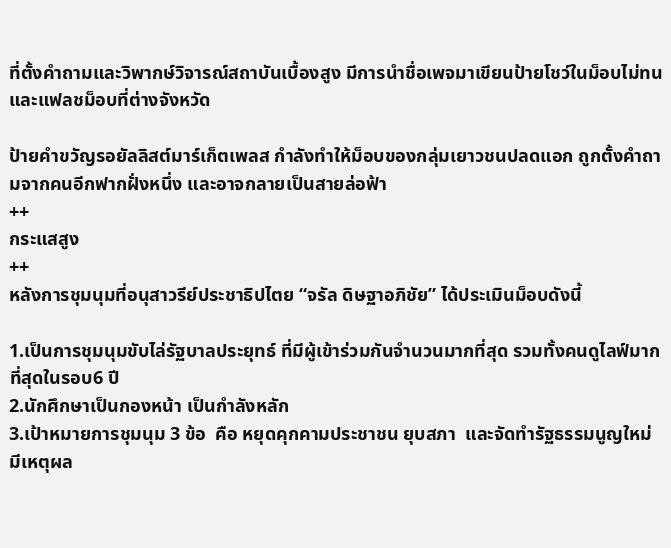ที่ตั้งคำถามและวิพากษ์วิจารณ์สถาบันเบื้องสูง มีการนำชื่อเพจมาเขียนป้ายโชว์ในม็อบไม่ทน และแฟลชม็อบที่ต่างจังหวัด

ป้ายคำขวัญรอยัลลิสต์มาร์เก็ตเพลส กำลังทำให้ม็อบของกลุ่มเยาวชนปลดแอก ถูกตั้งคำถามจากคนอีกฟากฝั่งหนึ่ง และอาจกลายเป็นสายล่อฟ้า
++
กระแสสูง
++
หลังการชุมนุมที่อนุสาวรีย์ประชาธิปไตย “จรัล ดิษฐาอภิชัย” ได้ประเมินม็อบดังนี้

1.เป็นการชุมนุมขับไล่รัฐบาลประยุทธ์ ที่มีผู้เข้าร่วมกันจำนวนมากที่สุด รวมทั้งคนดูไลฟ์มากที่สุดในรอบ6 ปี
2.นักศึกษาเป็นกองหน้า เป็นกำลังหลัก
3.เป้าหมายการชุมนุม 3 ข้อ  คือ หยุดคุกคามประชาชน ยุบสภา  และจัดทำรัฐธรรมนูญใหม่  มีเหตุผล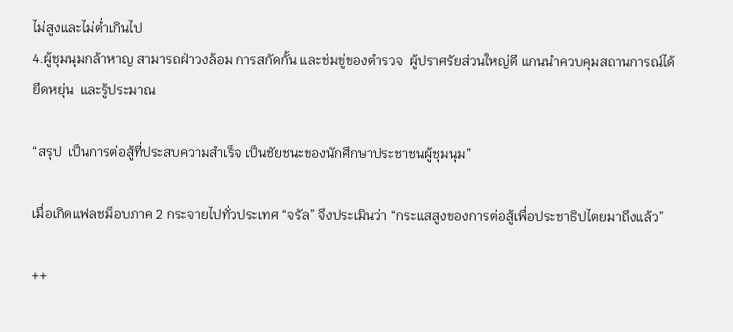ไม่สูงและไม่ต่ำเกินไป
4.ผู้ชุมนุมกล้าหาญ สามารถฝ่าวงล้อม การสกัดกั้น และช่มขู่ของตำรวจ  ผู้ปราศรัยส่วนใหญ่ดี แกนนำควบคุมสถานการณ์ได้  ยืดหยุ่น  และรู้ประมาณ

“สรุป  เป็นการต่อสู้ที่ประสบความสำเร็จ เป็นชัยชนะของนักศึกษาประชาชนผู้ชุมนุม”

เมื่อเกิดแฟลชม็อบภาค 2 กระจายไปทั่วประเทศ “จรัล” จึงประเมินว่า “กระแสสูงของการต่อสู้เพื่อประชาธิปไตยมาถึงแล้ว”

++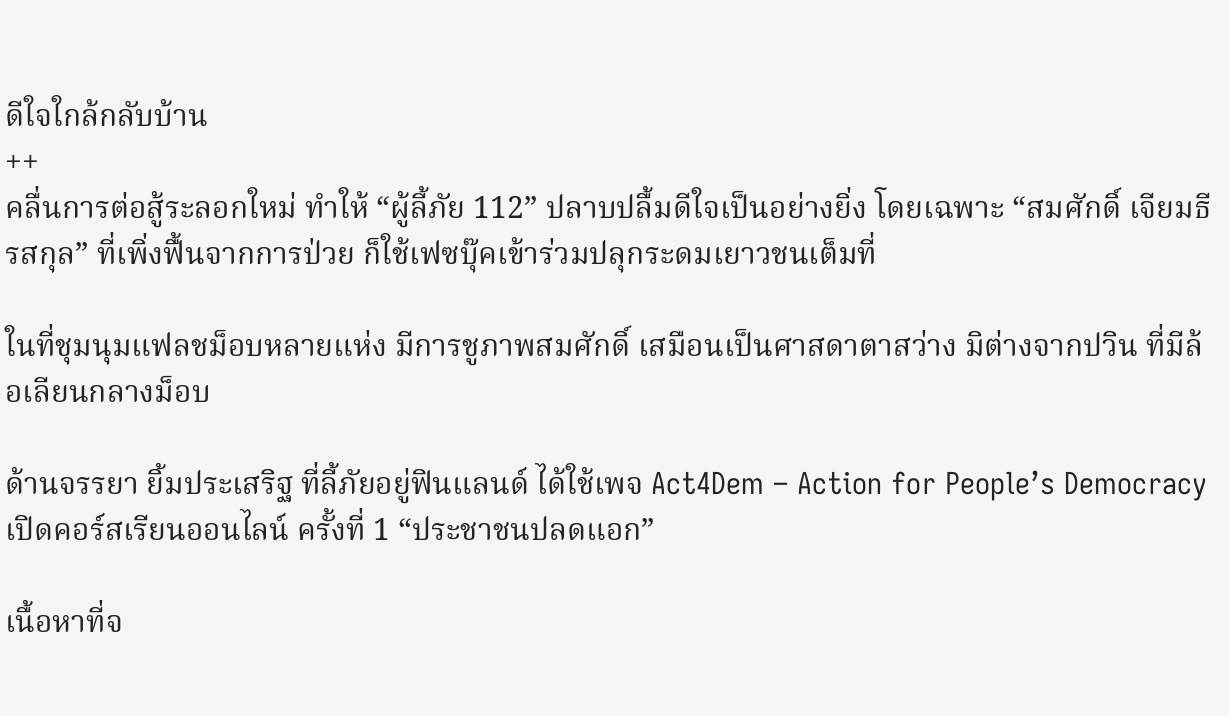ดีใจใกล้กลับบ้าน
++
คลื่นการต่อสู้ระลอกใหม่ ทำให้ “ผู้ลี้ภัย 112” ปลาบปลื้มดีใจเป็นอย่างยิ่ง โดยเฉพาะ “สมศักดิ์ เจียมธีรสกุล” ที่เพิ่งฟื้นจากการป่วย ก็ใช้เฟซบุ๊คเข้าร่วมปลุกระดมเยาวชนเต็มที่

ในที่ชุมนุมแฟลชม็อบหลายแห่ง มีการชูภาพสมศักดิ์ เสมือนเป็นศาสดาตาสว่าง มิต่างจากปวิน ที่มีล้อเลียนกลางม็อบ

ด้านจรรยา ยิ้มประเสริฐ ที่ลี้ภัยอยู่ฟินแลนด์ ได้ใช้เพจ Act4Dem – Action for People’s Democracy เปิดคอร์สเรียนออนไลน์ ครั้งที่ 1 “ประชาชนปลดแอก”

เนื้อหาที่จ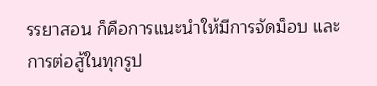รรยาสอน ก็คือการแนะนำให้มีการจัดม็อบ และการต่อสู้ในทุกรูป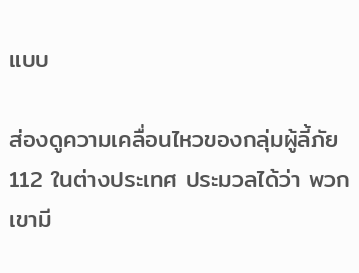แบบ

ส่องดูความเคลื่อนไหวของกลุ่มผู้ลี้ภัย 112 ในต่างประเทศ ประมวลได้ว่า พวกเขามี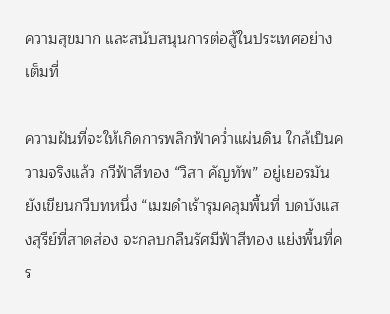ความสุขมาก และสนับสนุนการต่อสู้ในประเทศอย่างเต็มที่

ความฝันที่จะให้เกิดการพลิกฟ้าคว่ำแผ่นดิน ใกล้เป็นความจริงแล้ว กวีฟ้าสีทอง “วิสา คัญทัพ” อยู่เยอรมัน ยังเขียนกวีบทหนึ่ง “เมฆดำเร้ารุมคลุมพื้นที่ บดบังแสงสุรีย์ที่สาดส่อง จะกลบกลืนรัศมีฟ้าสีทอง แย่งพื้นที่คร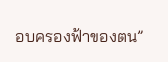อบครองฟ้าของตน”